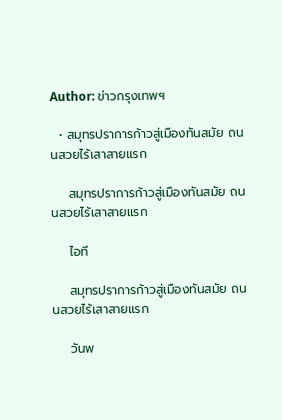Author: ข่าวกรุงเทพฯ

  • สมุทรปราการก้าวสู่เมืองทันสมัย ถนนสวยไร้เสาสายแรก

    สมุทรปราการก้าวสู่เมืองทันสมัย ถนนสวยไร้เสาสายแรก

    ไอที

    สมุทรปราการก้าวสู่เมืองทันสมัย ถนนสวยไร้เสาสายแรก

    วันพ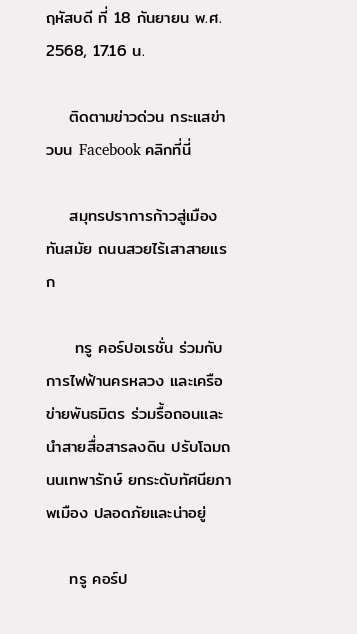ฤหัสบดี ที่ 18 กันยายน พ.ศ. 2568, 17.16 น.

    ติดตามข่าวด่วน กระแสข่าวบน Facebook คลิกที่นี่

    สมุทรปราการก้าวสู่เมืองทันสมัย ถนนสวยไร้เสาสายแรก

     ทรู คอร์ปอเรชั่น ร่วมกับ การไฟฟ้านครหลวง และเครือข่ายพันธมิตร ร่วมรื้อถอนและนำสายสื่อสารลงดิน ปรับโฉมถนนเทพารักษ์ ยกระดับทัศนียภาพเมือง ปลอดภัยและน่าอยู่

    ทรู คอร์ป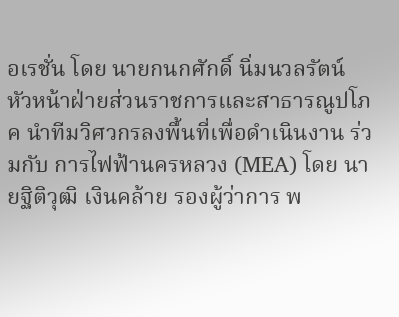อเรชั่น โดย นายกนกศักดิ์ นิ่มนวลรัตน์ หัวหน้าฝ่ายส่วนราชการและสาธารณูปโภค นำทีมวิศวกรลงพื้นที่เพื่อดำเนินงาน ร่วมกับ การไฟฟ้านครหลวง (MEA) โดย นายฐิติวุฒิ เงินคล้าย รองผู้ว่าการ พ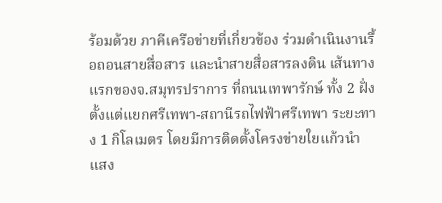ร้อมด้วย ภาคีเครือข่ายที่เกี่ยวข้อง ร่วมดำเนินงานรื้อถอนสายสื่อสาร และนำสายสื่อสารลงดิน เส้นทางแรกของจ.สมุทรปราการ ที่ถนนเทพารักษ์ ทั้ง 2 ฝั่ง ตั้งแต่แยกศรีเทพา-สถานีรถไฟฟ้าศรีเทพา ระยะทาง 1 กิโลเมตร โดยมีการติดตั้งโครงข่ายใยแก้วนำแสง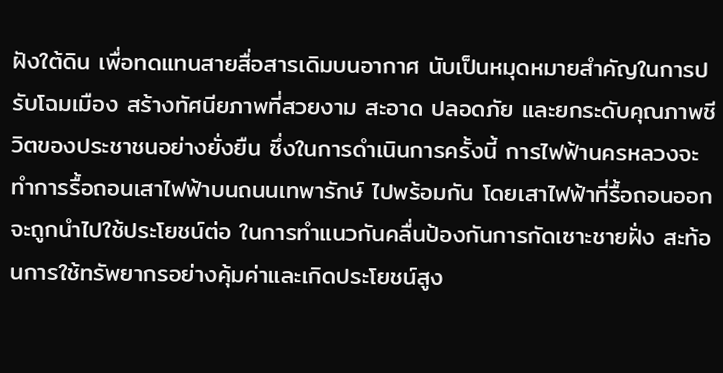ฝังใต้ดิน เพื่อทดแทนสายสื่อสารเดิมบนอากาศ นับเป็นหมุดหมายสำคัญในการปรับโฉมเมือง สร้างทัศนียภาพที่สวยงาม สะอาด ปลอดภัย และยกระดับคุณภาพชีวิตของประชาชนอย่างยั่งยืน ซึ่งในการดำเนินการครั้งนี้ การไฟฟ้านครหลวงจะทำการรื้อถอนเสาไฟฟ้าบนถนนเทพารักษ์ ไปพร้อมกัน โดยเสาไฟฟ้าที่รื้อถอนออกจะถูกนำไปใช้ประโยชน์ต่อ ในการทำแนวกันคลื่นป้องกันการกัดเซาะชายฝั่ง สะท้อนการใช้ทรัพยากรอย่างคุ้มค่าและเกิดประโยชน์สูง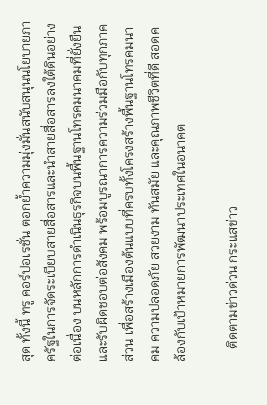สุด ทั้งนี้ ทรู คอร์ปอเรชั่น ตอกย้ำความมุ่งมั่นสนับสนุนนโยบายภาครัฐในการจัดระเบียบสายสื่อสารและนำสายสื่อสารลงใต้ดินอย่างต่อเนื่อง บนหลักการดำเนินธุรกิจบนพื้นฐานโทรคมนาคมที่ยั่งยืนและรับผิดชอบต่อสังคม พร้อมบูรณาการความร่วมมือกับทุกภาคส่วน เพื่อสร้างเมืองต้นแบบที่ครบทั้งโครงสร้างพื้นฐานโทรคมนาคม ความปลอดภัย สวยงาม ทันสมัย และคุณภาพชีวิตที่ดี สอดคล้องกับเป้าหมายการพัฒนาประเทศในอนาคต

    ติดตามข่าวด่วน กระแสข่าว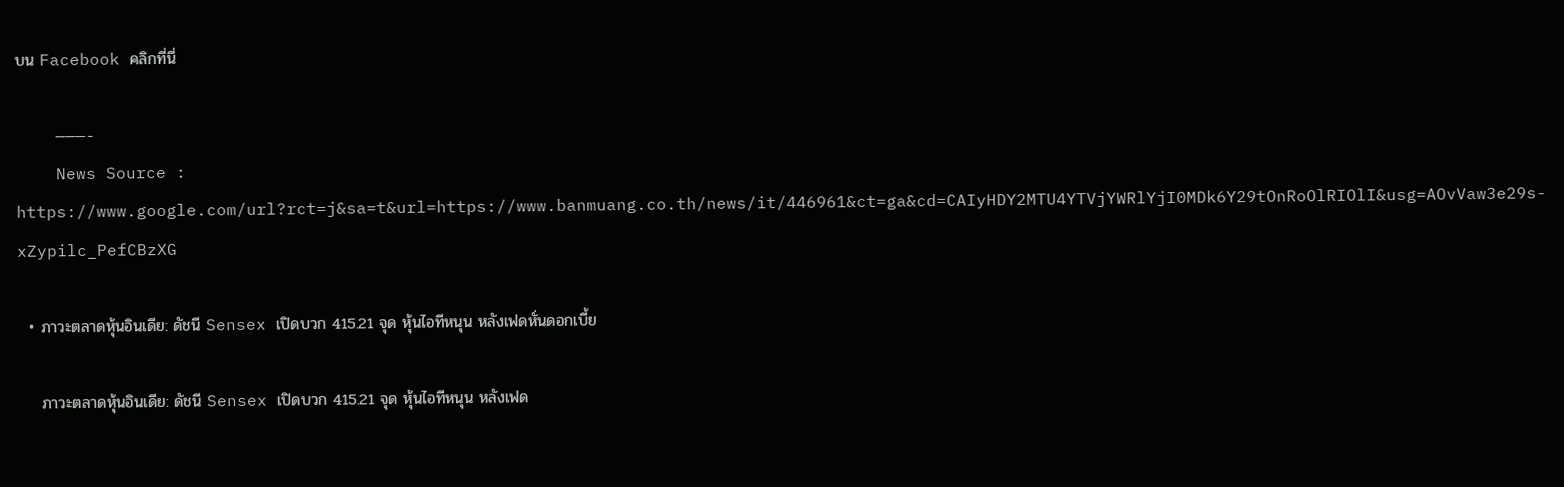บน Facebook คลิกที่นี่

    ———-
    News Source : https://www.google.com/url?rct=j&sa=t&url=https://www.banmuang.co.th/news/it/446961&ct=ga&cd=CAIyHDY2MTU4YTVjYWRlYjI0MDk6Y29tOnRoOlRIOlI&usg=AOvVaw3e29s-xZypilc_PefCBzXG

  • ภาวะตลาดหุ้นอินเดีย: ดัชนี Sensex เปิดบวก 415.21 จุด หุ้นไอทีหนุน หลังเฟดหั่นดอกเบี้ย

    ภาวะตลาดหุ้นอินเดีย: ดัชนี Sensex เปิดบวก 415.21 จุด หุ้นไอทีหนุน หลังเฟด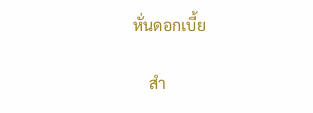หั่นดอกเบี้ย

    สำ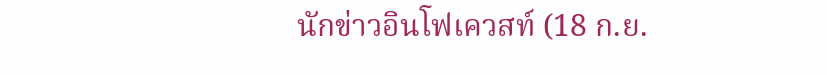นักข่าวอินโฟเควสท์ (18 ก.ย.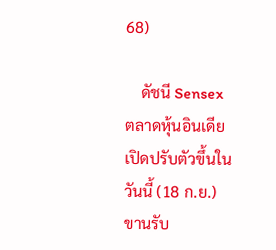68)

    ดัชนี Sensex ตลาดหุ้นอินเดียเปิดปรับตัวขึ้นในวันนี้ (18 ก.ย.) ขานรับ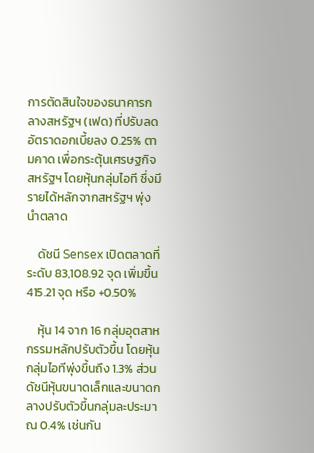การตัดสินใจของธนาคารกลางสหรัฐฯ (เฟด) ที่ปรับลดอัตราดอกเบี้ยลง 0.25% ตามคาด เพื่อกระตุ้นเศรษฐกิจสหรัฐฯ โดยหุ้นกลุ่มไอที ซึ่งมีรายได้หลักจากสหรัฐฯ พุ่งนำตลาด

    ดัชนี Sensex เปิดตลาดที่ระดับ 83,108.92 จุด เพิ่มขึ้น 415.21 จุด หรือ +0.50%

    หุ้น 14 จาก 16 กลุ่มอุตสาหกรรมหลักปรับตัวขึ้น โดยหุ้นกลุ่มไอทีพุ่งขึ้นถึง 1.3% ส่วนดัชนีหุ้นขนาดเล็กและขนาดกลางปรับตัวขึ้นกลุ่มละประมาณ 0.4% เช่นกัน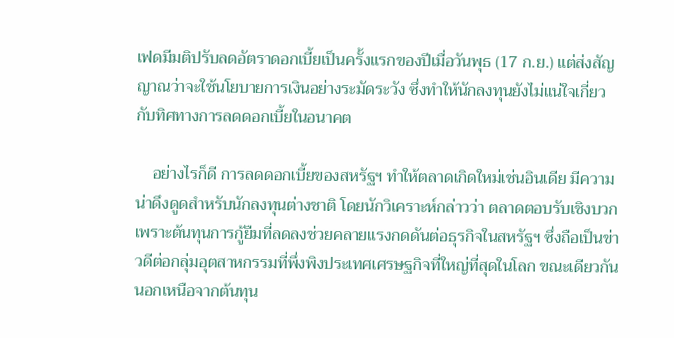เฟดมีมติปรับลดอัตราดอกเบี้ยเป็นครั้งแรกของปีเมื่อวันพุธ (17 ก.ย.) แต่ส่งสัญญาณว่าจะใช้นโยบายการเงินอย่างระมัดระวัง ซึ่งทำให้นักลงทุนยังไม่แน่ใจเกี่ยวกับทิศทางการลดดอกเบี้ยในอนาคต

    อย่างไรก็ดี การลดดอกเบี้ยของสหรัฐฯ ทำให้ตลาดเกิดใหม่เช่นอินเดีย มีความน่าดึงดูดสำหรับนักลงทุนต่างชาติ โดยนักวิเคราะห์กล่าวว่า ตลาดตอบรับเชิงบวก เพราะต้นทุนการกู้ยืมที่ลดลงช่วยคลายแรงกดดันต่อธุรกิจในสหรัฐฯ ซึ่งถือเป็นข่าวดีต่อกลุ่มอุตสาหกรรมที่พึ่งพิงประเทศเศรษฐกิจที่ใหญ่ที่สุดในโลก ขณะเดียวกัน นอกเหนือจากต้นทุน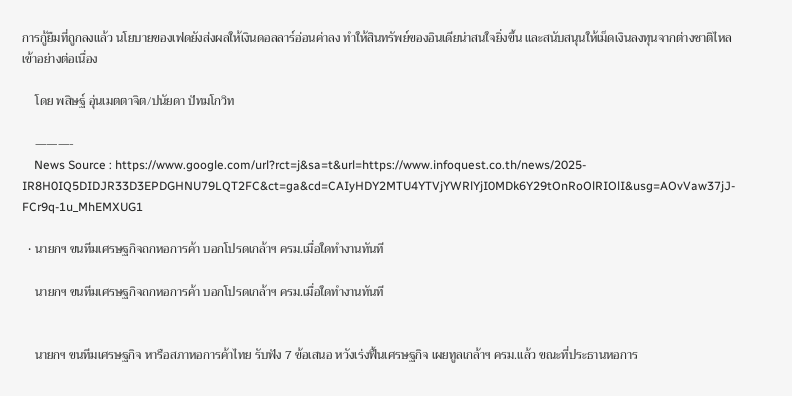การกู้ยืมที่ถูกลงแล้ว นโยบายของเฟดยังส่งผลให้เงินดอลลาร์อ่อนค่าลง ทำให้สินทรัพย์ของอินเดียน่าสนใจยิ่งขึ้น และสนับสนุนให้เม็ดเงินลงทุนจากต่างชาติไหลเข้าอย่างต่อเนื่อง

    โดย พสิษฐ์ อุ่นเมตตาจิต/ปนัยดา ปัทมโกวิท

    ———-
    News Source : https://www.google.com/url?rct=j&sa=t&url=https://www.infoquest.co.th/news/2025-IR8H0IQ5DIDJR33D3EPDGHNU79LQT2FC&ct=ga&cd=CAIyHDY2MTU4YTVjYWRlYjI0MDk6Y29tOnRoOlRIOlI&usg=AOvVaw37jJ-FCr9q-1u_MhEMXUG1

  • นายกฯ ขนทีมเศรษฐกิจถกหอการค้า บอกโปรดเกล้าฯ ครม.เมื่อใดทำงานทันที

    นายกฯ ขนทีมเศรษฐกิจถกหอการค้า บอกโปรดเกล้าฯ ครม.เมื่อใดทำงานทันที


    นายกฯ ขนทีมเศรษฐกิจ หารือสภาหอการค้าไทย รับฟัง 7 ข้อเสนอ หวังเร่งฟื้นเศรษฐกิจ เผยทูลเกล้าฯ ครม.แล้ว ขณะที่ประธานหอการ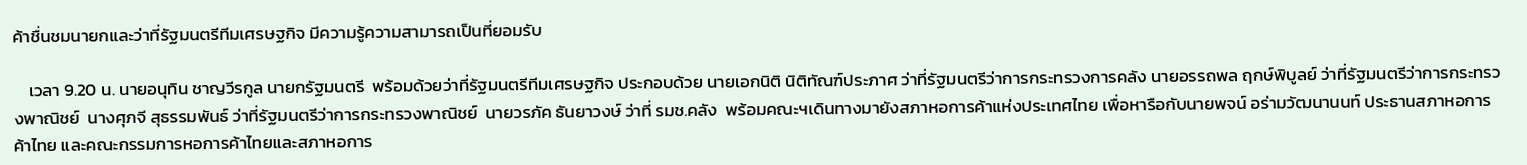ค้าชื่นชมนายกและว่าที่รัฐมนตรีทีมเศรษฐกิจ มีความรู้ความสามารถเป็นที่ยอมรับ

    เวลา 9.20 น. นายอนุทิน ชาญวีรกูล นายกรัฐมนตรี  พร้อมด้วยว่าที่รัฐมนตรีทีมเศรษฐกิจ ประกอบด้วย นายเอกนิติ นิติทัณฑ์ประภาศ ว่าที่รัฐมนตรีว่าการกระทรวงการคลัง นายอรรถพล ฤกษ์พิบูลย์ ว่าที่รัฐมนตรีว่าการกระทรวงพาณิชย์  นางศุภจี สุธรรมพันธ์ ว่าที่รัฐมนตรีว่าการกระทรวงพาณิชย์  นายวรภัค ธันยาวงษ์ ว่าที่ รมช.คลัง  พร้อมคณะฯเดินทางมายังสภาหอการค้าแห่งประเทศไทย เพื่อหารือกับนายพจน์ อร่ามวัฒนานนท์ ประธานสภาหอการค้าไทย และคณะกรรมการหอการค้าไทยและสภาหอการ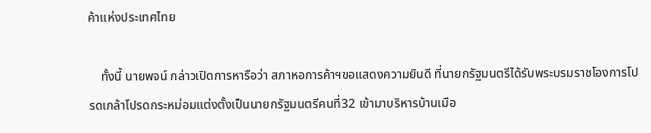ค้าแห่งประเทศไทย

    ทั้งนี้ นายพจน์ กล่าวเปิดการหารือว่า สภาหอการค้าฯขอแสดงความยินดี ที่นายกรัฐมนตรีได้รับพระบรมราชโองการโปรดเกล้าโปรดกระหม่อมแต่งตั้งเป็นนายกรัฐมนตรีคนที่32 เข้ามาบริหารบ้านเมือ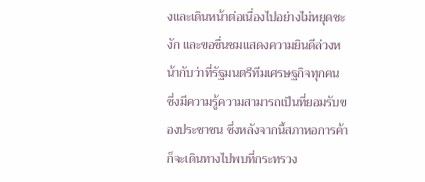งและเดินหน้าต่อเนื่องไปอย่างไม่หยุดชะงัก และขอชื่นชมแสดงความยินดีล่วงหน้ากับว่าที่รัฐมนตรีทีมเศรษฐกิจทุกคน ซึ่งมีความรู้ความสามารถเป็นที่ยอมรับของประชาชน ซึ่งหลังจากนี้สภาหอการค้าก็จะเดินทางไปพบที่กระทรวง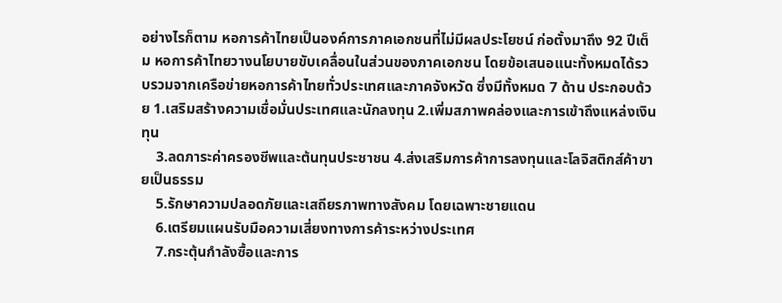อย่างไรก็ตาม หอการค้าไทยเป็นองค์การภาคเอกชนที่ไม่มีผลประโยชน์ ก่อตั้งมาถึง 92 ปีเต็ม หอการค้าไทยวางนโยบายขับเคลื่อนในส่วนของภาคเอกชน โดยข้อเสนอแนะทั้งหมดได้รวบรวมจากเครือข่ายหอการค้าไทยทั่วประเทศและภาคจังหวัด ซึ่งมีทั้งหมด 7 ด้าน ประกอบด้วย 1.เสริมสร้างความเชื่อมั่นประเทศและนักลงทุน 2.เพิ่มสภาพคล่องและการเข้าถึงแหล่งเงินทุน
    3.ลดภาระค่าครองชีพและต้นทุนประชาชน 4.ส่งเสริมการค้าการลงทุนและโลจิสติกส์ค้าขายเป็นธรรม
    5.รักษาความปลอดภัยและเสถียรภาพทางสังคม โดยเฉพาะชายแดน
    6.เตรียมแผนรับมือความเสี่ยงทางการค้าระหว่างประเทศ
    7.กระตุ้นกำลังซื้อและการ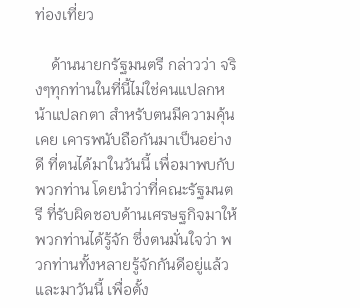ท่องเที่ยว

    ด้านนายกรัฐมนตรี กล่าวว่า จริงๆทุกท่านในที่นี้ไม่ใช่คนแปลกหน้าแปลกตา สำหรับตนมีความคุ้นเคย เคารพนับถือกันมาเป็นอย่างดี ที่ตนได้มาในวันนี้ เพื่อมาพบกับพวกท่าน โดยนำว่าที่คณะรัฐมนตรี ที่รับผิดชอบด้านเศรษฐกิจมาให้พวกท่านได้รู้จัก ซึ่งตนมั่นใจว่า พวกท่านทั้งหลายรู้จักกันดีอยู่แล้ว และมาวันนี้ เพื่อตั้ง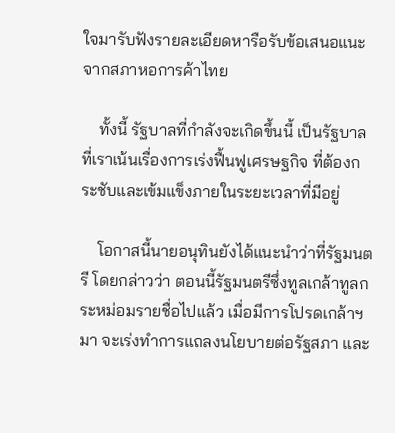ใจมารับฟังรายละเอียดหารือรับข้อเสนอแนะจากสภาหอการค้าไทย

    ทั้งนี้ รัฐบาลที่กำลังจะเกิดขึ้นนี้ เป็นรัฐบาลที่เราเน้นเรื่องการเร่งฟื้นฟูเศรษฐกิจ ที่ต้องกระชับและเข้มแข็งภายในระยะเวลาที่มีอยู่

    โอกาสนี้นายอนุทินยังได้แนะนำว่าที่รัฐมนตรี โดยกล่าวว่า ตอนนี้รัฐมนตรีซึ่งทูลเกล้าทูลกระหม่อมรายชื่อไปแล้ว เมื่อมีการโปรดเกล้าฯ มา จะเร่งทำการแถลงนโยบายต่อรัฐสภา และ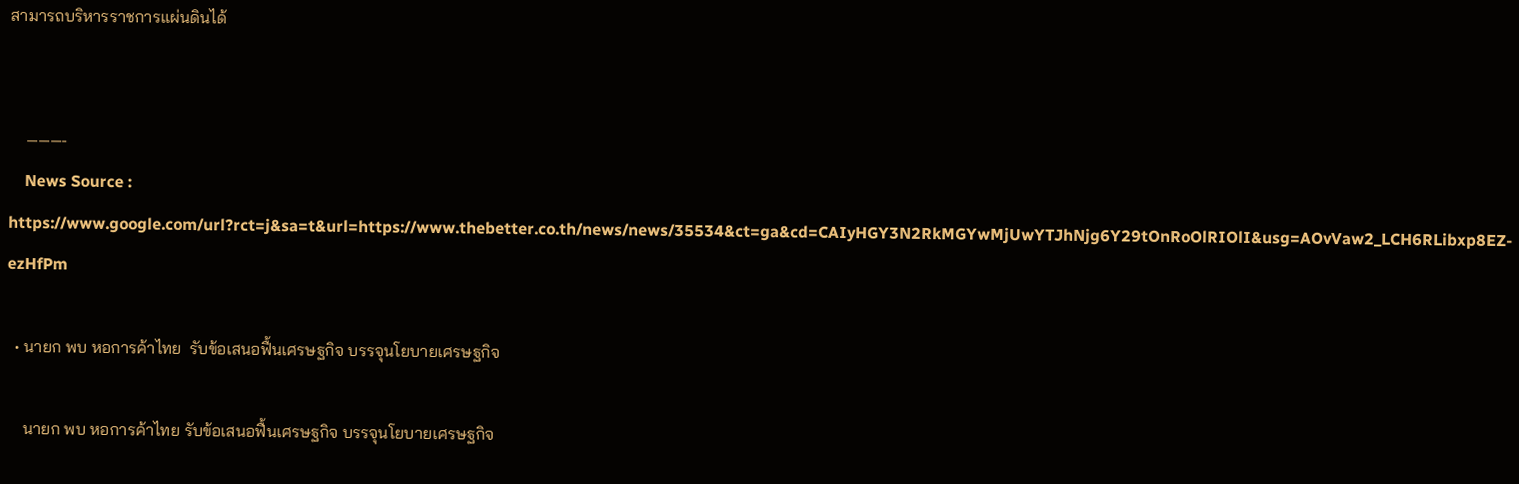สามารถบริหารราชการแผ่นดินได้


    ———-
    News Source : https://www.google.com/url?rct=j&sa=t&url=https://www.thebetter.co.th/news/news/35534&ct=ga&cd=CAIyHGY3N2RkMGYwMjUwYTJhNjg6Y29tOnRoOlRIOlI&usg=AOvVaw2_LCH6RLibxp8EZ-ezHfPm

  • นายก พบ หอการค้าไทย  รับข้อเสนอฟื้นเศรษฐกิจ บรรจุนโยบายเศรษฐกิจ

    นายก พบ หอการค้าไทย รับข้อเสนอฟื้นเศรษฐกิจ บรรจุนโยบายเศรษฐกิจ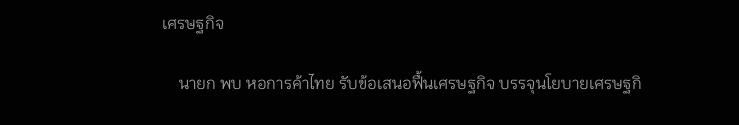เศรษฐกิจ

    นายก พบ หอการค้าไทย รับข้อเสนอฟื้นเศรษฐกิจ บรรจุนโยบายเศรษฐกิ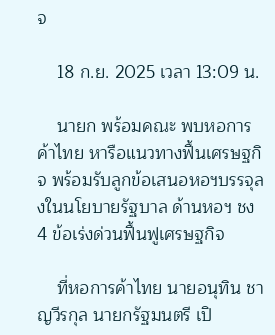จ

    18 ก.ย. 2025 เวลา 13:09 น.

    นายก พร้อมคณะ พบหอการค้าไทย หารือแนวทางฟื้นเศรษฐกิจ พร้อมรับลูกข้อเสนอหอฯบรรจุลงในนโยบายรัฐบาล ด้านหอฯ ชง 4 ข้อเร่งด่วนฟื้นฟูเศรษฐกิจ

    ที่หอการค้าไทย นายอนุทิน ชาญวีรกุล นายกรัฐมนตรี เปิ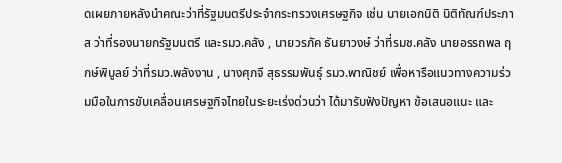ดเผยภายหลังนำคณะว่าที่รัฐมนตรีประจำกระทรวงเศรษฐกิจ เช่น นายเอกนิติ นิติทัณฑ์ประภาส ว่าที่รองนายกรัฐมนตรี และรมว.คลัง , นายวรภัค ธันยาวงษ์ ว่าที่รมช.คลัง นายอรรถพล ฤกษ์พิบูลย์ ว่าที่รมว.พลังงาน , นางศุภจี สุธรรมพันธุ์ รมว.พาณิชย์ เพื่อหารือแนวทางความร่วมมือในการขับเคลื่อนเศรษฐกิจไทยในระยะเร่งด่วนว่า ได้มารับฟังปัญหา ข้อเสนอแนะ และ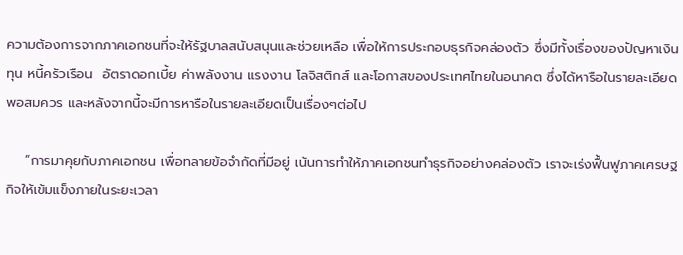ความต้องการจากภาคเอกชนที่จะให้รัฐบาลสนับสนุนและช่วยเหลือ เพื่อให้การประกอบธุรกิจคล่องตัว ซึ่งมีทั้งเรื่องของปัญหาเงินทุน หนี้ครัวเรือน  อัตราดอกเบี้ย ค่าพลังงาน แรงงาน โลจิสติกส์ และโอกาสของประเทศไทยในอนาคต ซึ่งได้หารือในรายละเอียดพอสมควร และหลังจากนี้จะมีการหารือในรายละเอียดเป็นเรื่องๆต่อไป

    “การมาคุยกับภาคเอกชน เพื่อทลายข้อจำกัดที่มีอยู่ เน้นการทำให้ภาคเอกชนทำธุรกิจอย่างคล่องตัว เราจะเร่งฟื้นฟูภาคเศรษฐกิจให้เข้มแข็งภายในระยะเวลา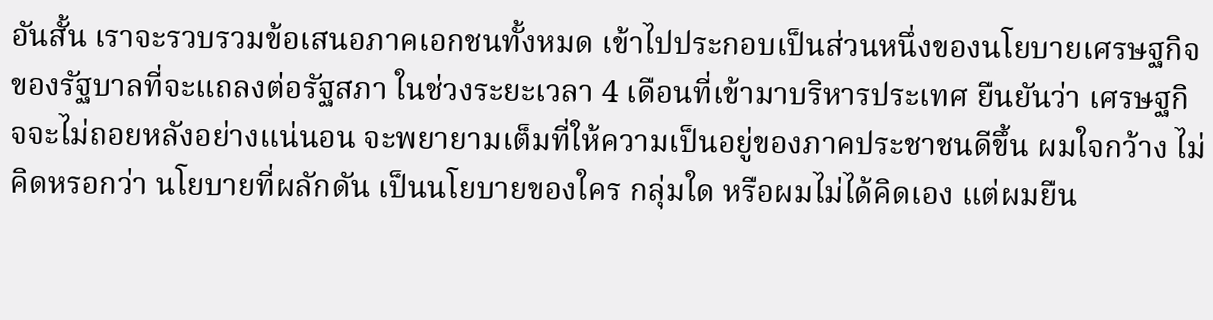อันสั้น เราจะรวบรวมข้อเสนอภาคเอกชนทั้งหมด เข้าไปประกอบเป็นส่วนหนึ่งของนโยบายเศรษฐกิจของรัฐบาลที่จะแถลงต่อรัฐสภา ในช่วงระยะเวลา 4 เดือนที่เข้ามาบริหารประเทศ ยืนยันว่า เศรษฐกิจจะไม่ถอยหลังอย่างแน่นอน จะพยายามเต็มที่ให้ความเป็นอยู่ของภาคประชาชนดีขึ้น ผมใจกว้าง ไม่คิดหรอกว่า นโยบายที่ผลักดัน เป็นนโยบายของใคร กลุ่มใด หรือผมไม่ได้คิดเอง แต่ผมยืน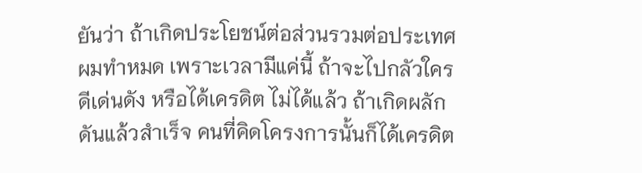ยันว่า ถ้าเกิดประโยชน์ต่อส่วนรวมต่อประเทศ ผมทำหมด เพราะเวลามีแค่นี้ ถ้าจะไปกลัวใครดีเด่นดัง หรือได้เครดิต ไม่ได้แล้ว ถ้าเกิดผลักดันแล้วสำเร็จ คนที่คิดโครงการนั้นก็ได้เครดิต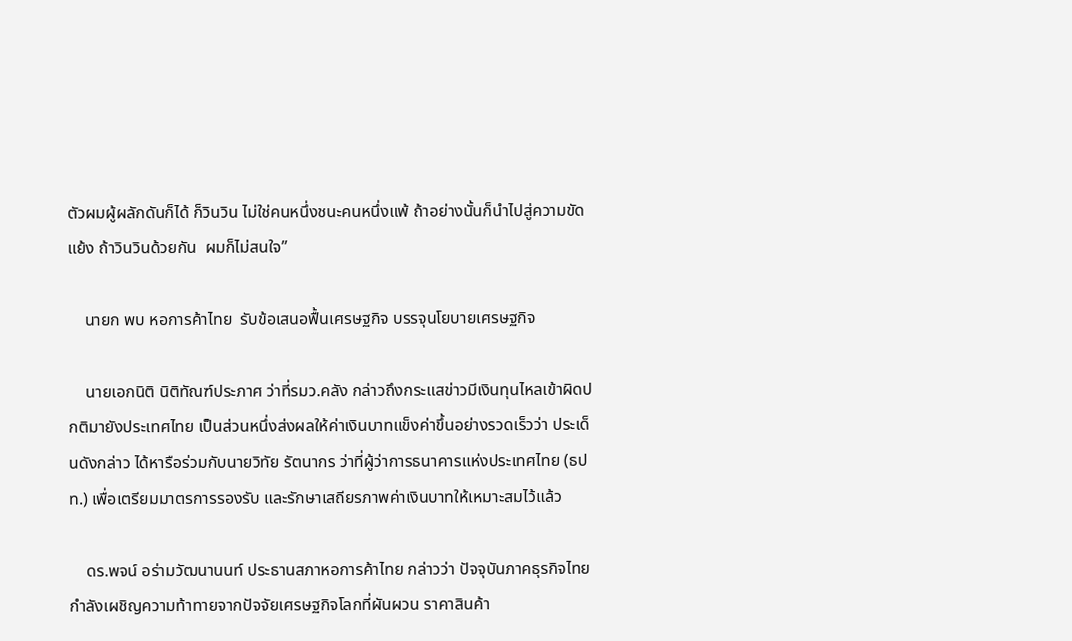ตัวผมผู้ผลักดันก็ได้ ก็วินวิน ไม่ใช่คนหนึ่งชนะคนหนึ่งแพ้ ถ้าอย่างนั้นก็นำไปสู่ความขัดแย้ง ถ้าวินวินด้วยกัน  ผมก็ไม่สนใจ”

    นายก พบ หอการค้าไทย  รับข้อเสนอฟื้นเศรษฐกิจ บรรจุนโยบายเศรษฐกิจ

    นายเอกนิติ นิติทัณฑ์ประภาศ ว่าที่รมว.คลัง กล่าวถึงกระแสข่าวมีเงินทุนไหลเข้าผิดปกติมายังประเทศไทย เป็นส่วนหนึ่งส่งผลให้ค่าเงินบาทแข็งค่าขึ้นอย่างรวดเร็วว่า ประเด็นดังกล่าว ได้หารือร่วมกับนายวิทัย รัตนากร ว่าที่ผู้ว่าการธนาคารแห่งประเทศไทย (ธปท.) เพื่อเตรียมมาตรการรองรับ และรักษาเสถียรภาพค่าเงินบาทให้เหมาะสมไว้แล้ว

    ดร.พจน์ อร่ามวัฒนานนท์ ประธานสภาหอการค้าไทย กล่าวว่า ปัจจุบันภาคธุรกิจไทยกำลังเผชิญความท้าทายจากปัจจัยเศรษฐกิจโลกที่ผันผวน ราคาสินค้า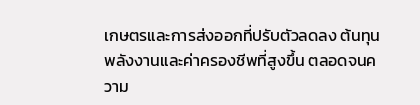เกษตรและการส่งออกที่ปรับตัวลดลง ต้นทุนพลังงานและค่าครองชีพที่สูงขึ้น ตลอดจนความ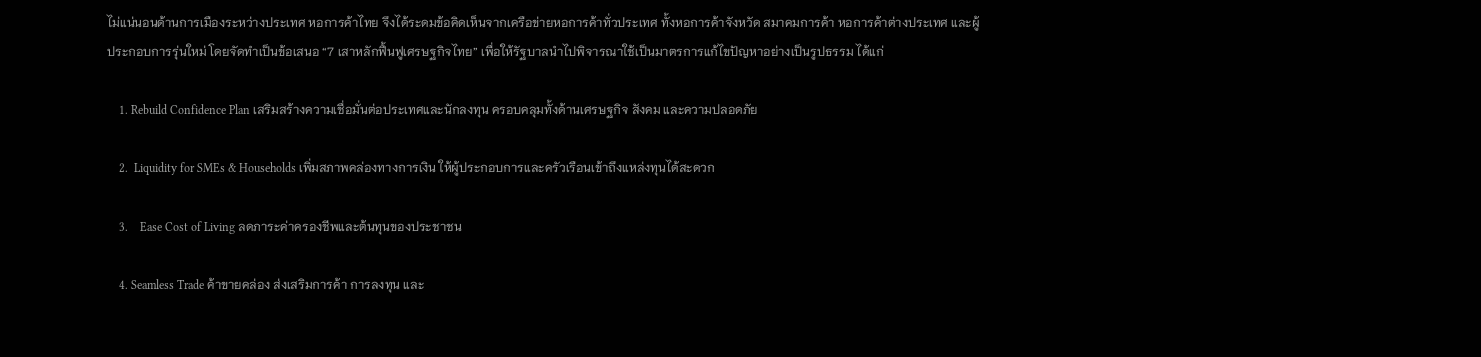ไม่แน่นอนด้านการเมืองระหว่างประเทศ หอการค้าไทย จึงได้ระดมข้อคิดเห็นจากเครือข่ายหอการค้าทั่วประเทศ ทั้งหอการค้าจังหวัด สมาคมการค้า หอการค้าต่างประเทศ และผู้ประกอบการรุ่นใหม่ โดยจัดทำเป็นข้อเสนอ “7 เสาหลักฟื้นฟูเศรษฐกิจไทย” เพื่อให้รัฐบาลนำไปพิจารณาใช้เป็นมาตรการแก้ไขปัญหาอย่างเป็นรูปธรรม ได้แก่

    1. Rebuild Confidence Plan เสริมสร้างความเชื่อมั่นต่อประเทศและนักลงทุน ครอบคลุมทั้งด้านเศรษฐกิจ สังคม และความปลอดภัย

    2.  Liquidity for SMEs & Households เพิ่มสภาพคล่องทางการเงิน ให้ผู้ประกอบการและครัวเรือนเข้าถึงแหล่งทุนได้สะดวก

    3.    Ease Cost of Living ลดภาระค่าครองชีพและต้นทุนของประชาชน

    4. Seamless Trade ค้าขายคล่อง ส่งเสริมการค้า การลงทุน และ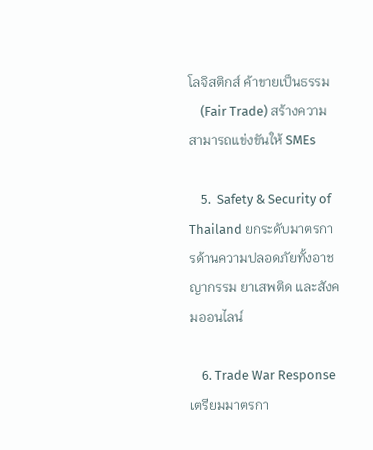โลจิสติกส์ ค้าขายเป็นธรรม
    (Fair Trade) สร้างความสามารถแข่งขันให้ SMEs

    5.  Safety & Security of Thailand ยกระดับมาตรการด้านความปลอดภัยทั้งอาชญากรรม ยาเสพติด และสังคมออนไลน์

    6. Trade War Response เตรียมมาตรกา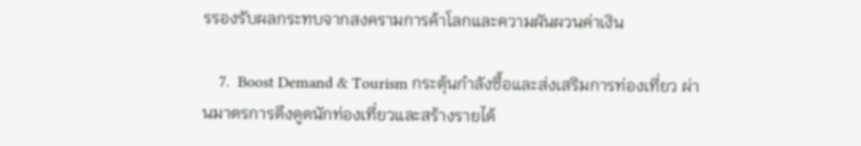รรองรับผลกระทบจากสงครามการค้าโลกและความผันผวนค่าเงิน

    7.  Boost Demand & Tourism กระตุ้นกำลังซื้อและส่งเสริมการท่องเที่ยว ผ่านมาตรการดึงดูดนักท่องเที่ยวและสร้างรายได้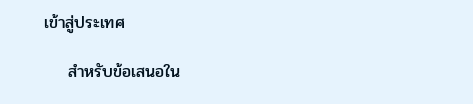เข้าสู่ประเทศ

    สำหรับข้อเสนอใน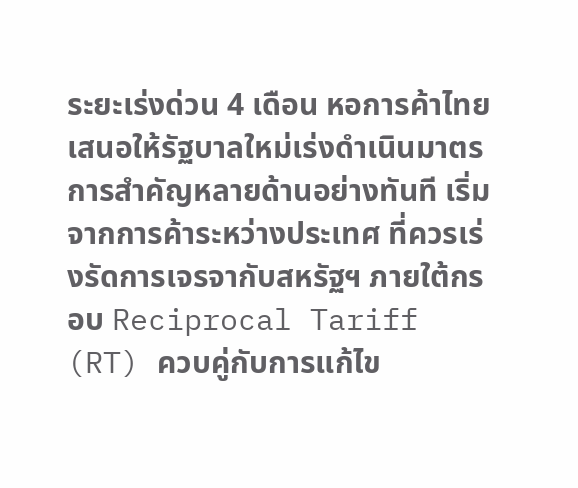ระยะเร่งด่วน 4 เดือน หอการค้าไทยเสนอให้รัฐบาลใหม่เร่งดำเนินมาตรการสำคัญหลายด้านอย่างทันที เริ่มจากการค้าระหว่างประเทศ ที่ควรเร่งรัดการเจรจากับสหรัฐฯ ภายใต้กรอบ Reciprocal Tariff (RT) ควบคู่กับการแก้ไข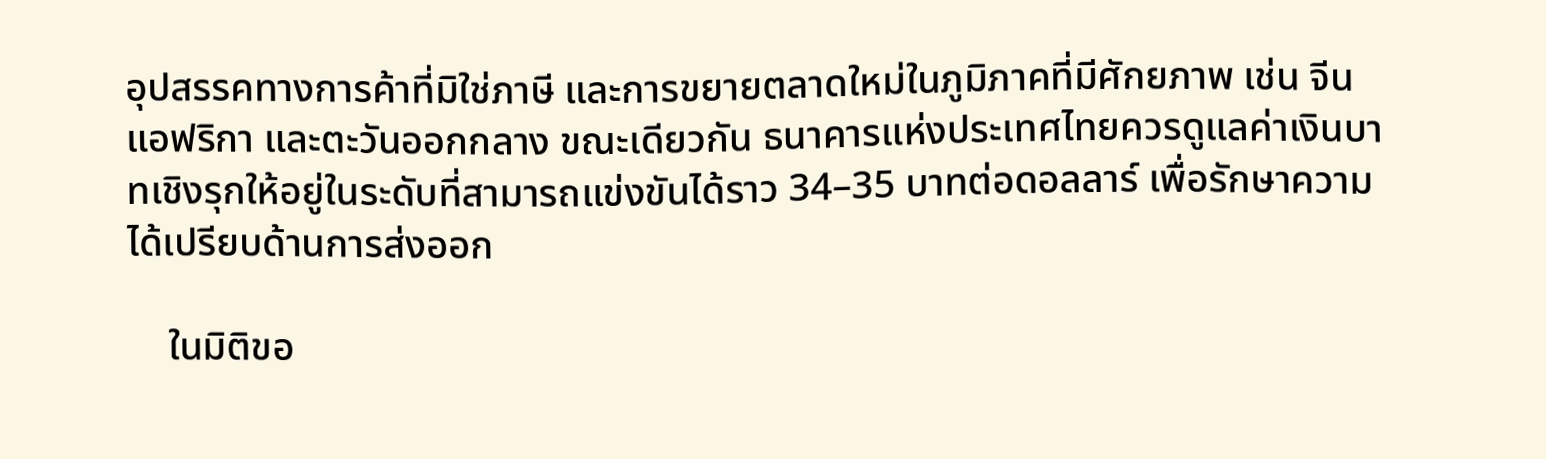อุปสรรคทางการค้าที่มิใช่ภาษี และการขยายตลาดใหม่ในภูมิภาคที่มีศักยภาพ เช่น จีน แอฟริกา และตะวันออกกลาง ขณะเดียวกัน ธนาคารแห่งประเทศไทยควรดูแลค่าเงินบาทเชิงรุกให้อยู่ในระดับที่สามารถแข่งขันได้ราว 34–35 บาทต่อดอลลาร์ เพื่อรักษาความได้เปรียบด้านการส่งออก

    ในมิติขอ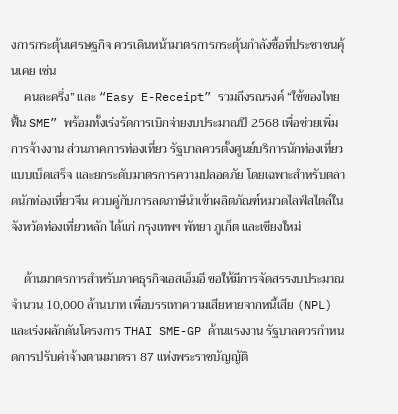งการกระตุ้นเศรษฐกิจ ควรเดินหน้ามาตรการกระตุ้นกำลังซื้อที่ประชาชนคุ้นเคย เช่น
    คนละครึ่ง” และ “Easy E-Receipt” รวมถึงรณรงค์ “ใช้ของไทย ฟื้น SME” พร้อมทั้งเร่งรัดการเบิกจ่ายงบประมาณปี 2568 เพื่อช่วยเพิ่มการจ้างงาน ส่วนภาคการท่องเที่ยว รัฐบาลควรตั้งศูนย์บริการนักท่องเที่ยวแบบเบ็ดเสร็จ และยกระดับมาตรการความปลอดภัย โดยเฉพาะสำหรับตลาดนักท่องเที่ยวจีน ควบคู่กับการลดภาษีนำเข้าผลิตภัณฑ์หมวดไลฟ์สไตล์ในจังหวัดท่องเที่ยวหลัก ได้แก่ กรุงเทพฯ พัทยา ภูเก็ต และเชียงใหม่

    ด้านมาตรการสำหรับภาคธุรกิจเอสเอ็มอี ขอให้มีการจัดสรรงบประมาณจำนวน 10,000 ล้านบาท เพื่อบรรเทาความเสียหายจากหนี้เสีย (NPL) และเร่งผลักดันโครงการ THAI SME-GP ด้านแรงงาน รัฐบาลควรกำหนดการปรับค่าจ้างตามมาตรา 87 แห่งพระราชบัญญัติ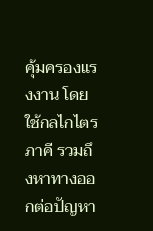คุ้มครองแรงงาน โดยใช้กลไกไตรภาคี รวมถึงหาทางออกต่อปัญหา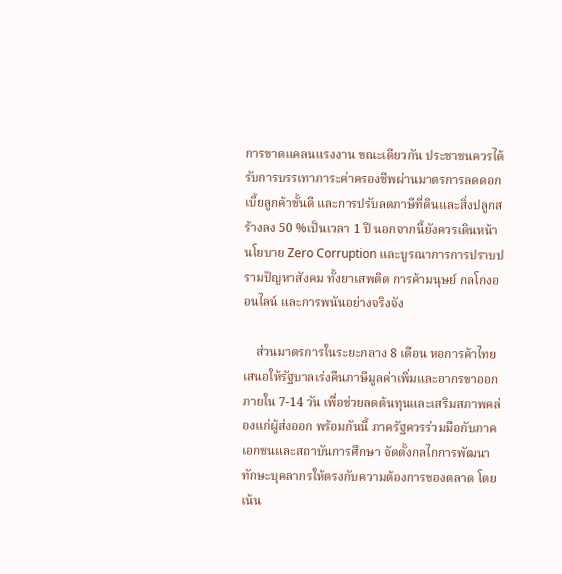การขาดแคลนแรงงาน ขณะเดียวกัน ประชาชนควรได้รับการบรรเทาภาระค่าครองชีพผ่านมาตรการลดดอกเบี้ยลูกค้าชั้นดี และการปรับลดภาษีที่ดินและสิ่งปลูกสร้างลง 50 %เป็นเวลา 1 ปี นอกจากนี้ยังควรเดินหน้านโยบาย Zero Corruption และบูรณาการการปราบปรามปัญหาสังคม ทั้งยาเสพติด การค้ามนุษย์ กลโกงออนไลน์ และการพนันอย่างจริงจัง

    ส่วนมาตรการในระยะกลาง 8 เดือน หอการค้าไทยเสนอให้รัฐบาลเร่งคืนภาษีมูลค่าเพิ่มและอากรขาออกภายใน 7-14 วัน เพื่อช่วยลดต้นทุนและเสริมสภาพคล่องแก่ผู้ส่งออก พร้อมกันนี้ ภาครัฐควรร่วมมือกับภาคเอกชนและสถาบันการศึกษา จัดตั้งกลไกการพัฒนาทักษะบุคลากรให้ตรงกับความต้องการของตลาด โดยเน้น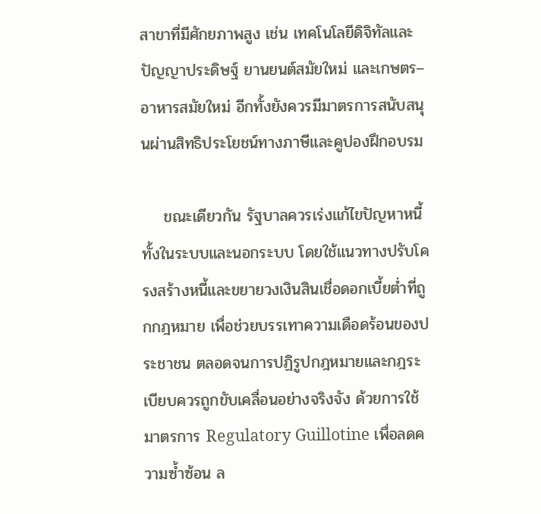สาขาที่มีศักยภาพสูง เช่น เทคโนโลยีดิจิทัลและปัญญาประดิษฐ์ ยานยนต์สมัยใหม่ และเกษตร–อาหารสมัยใหม่ อีกทั้งยังควรมีมาตรการสนับสนุนผ่านสิทธิประโยชน์ทางภาษีและคูปองฝึกอบรม

    ขณะเดียวกัน รัฐบาลควรเร่งแก้ไขปัญหาหนี้ทั้งในระบบและนอกระบบ โดยใช้แนวทางปรับโครงสร้างหนี้และขยายวงเงินสินเชื่อดอกเบี้ยต่ำที่ถูกกฎหมาย เพื่อช่วยบรรเทาความเดือดร้อนของประชาชน ตลอดจนการปฏิรูปกฎหมายและกฎระเบียบควรถูกขับเคลื่อนอย่างจริงจัง ด้วยการใช้มาตรการ Regulatory Guillotine เพื่อลดความซ้ำซ้อน ล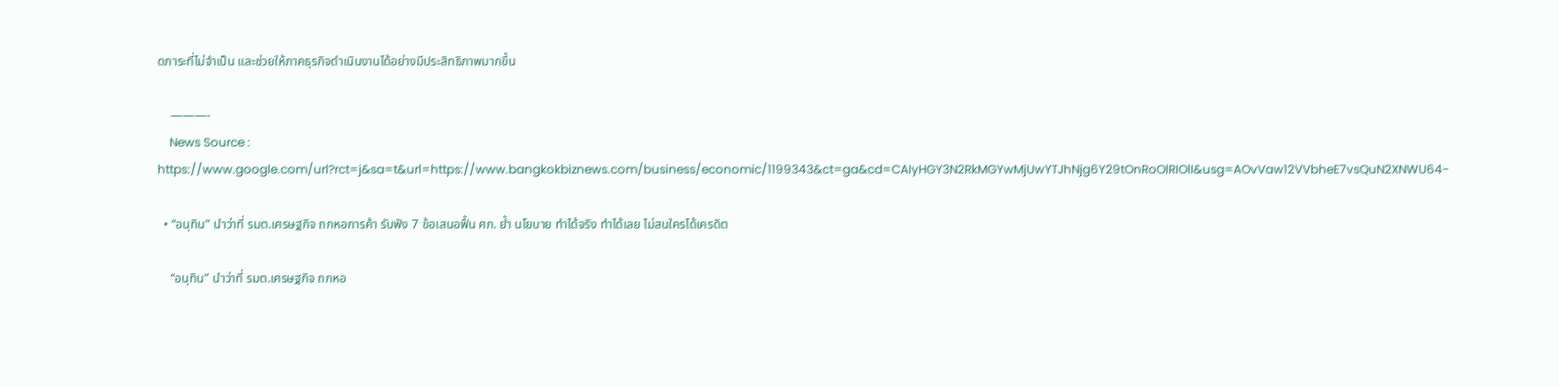ดภาระที่ไม่จำเป็น และช่วยให้ภาคธุรกิจดำเนินงานได้อย่างมีประสิทธิภาพมากขึ้น

    ———-
    News Source : https://www.google.com/url?rct=j&sa=t&url=https://www.bangkokbiznews.com/business/economic/1199343&ct=ga&cd=CAIyHGY3N2RkMGYwMjUwYTJhNjg6Y29tOnRoOlRIOlI&usg=AOvVaw12VVbheE7vsQuN2XNWU64-

  • “อนุทิน” นำว่าที่ รมต.เศรษฐกิจ ถกหอการค้า รับฟัง 7 ข้อเสนอฟื้น ศก. ย้ำ นโยบาย ทำได้จริง ทำได้เลย ไม่สนใครได้เครดิต

    “อนุทิน” นำว่าที่ รมต.เศรษฐกิจ ถกหอ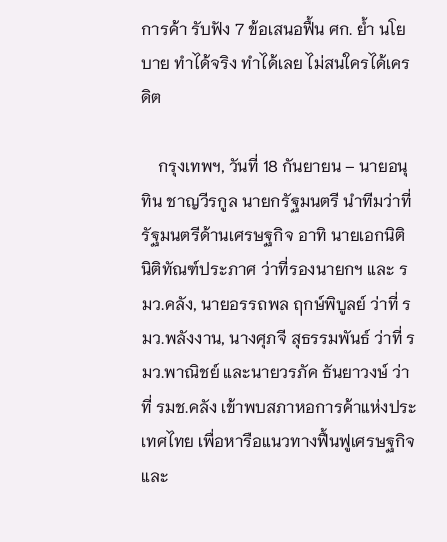การค้า รับฟัง 7 ข้อเสนอฟื้น ศก. ย้ำ นโยบาย ทำได้จริง ทำได้เลย ไม่สนใครได้เครดิต

    กรุงเทพฯ, วันที่ 18 กันยายน – นายอนุทิน ชาญวีรกูล นายกรัฐมนตรี นำทีมว่าที่รัฐมนตรีด้านเศรษฐกิจ อาทิ นายเอกนิติ นิติทัณฑ์ประภาศ ว่าที่รองนายกฯ และ รมว.คลัง, นายอรรถพล ฤกษ์พิบูลย์ ว่าที่ รมว.พลังงาน, นางศุภจี สุธรรมพันธ์ ว่าที่ รมว.พาณิชย์ และนายวรภัค ธันยาวงษ์ ว่าที่ รมช.คลัง เข้าพบสภาหอการค้าแห่งประเทศไทย เพื่อหารือแนวทางฟื้นฟูเศรษฐกิจ และ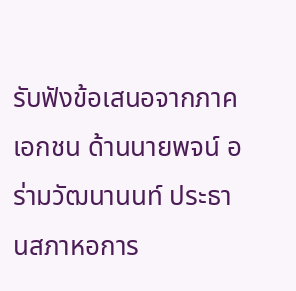รับฟังข้อเสนอจากภาคเอกชน ด้านนายพจน์ อร่ามวัฒนานนท์ ประธานสภาหอการ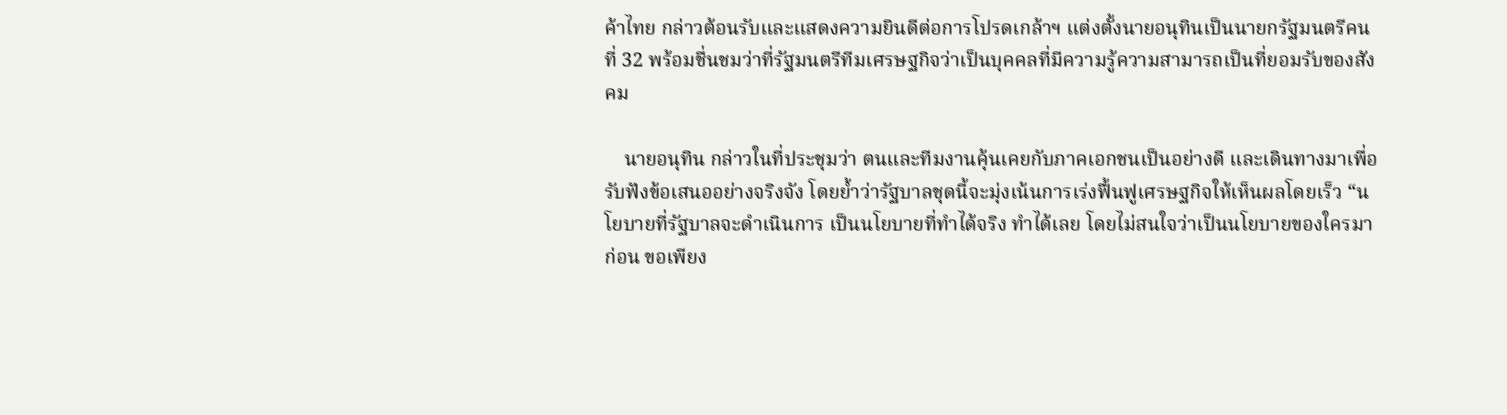ค้าไทย กล่าวต้อนรับและแสดงความยินดีต่อการโปรดเกล้าฯ แต่งตั้งนายอนุทินเป็นนายกรัฐมนตรีคนที่ 32 พร้อมชื่นชมว่าที่รัฐมนตรีทีมเศรษฐกิจว่าเป็นบุคคลที่มีความรู้ความสามารถเป็นที่ยอมรับของสังคม

    นายอนุทิน กล่าวในที่ประชุมว่า ตนและทีมงานคุ้นเคยกับภาคเอกชนเป็นอย่างดี และเดินทางมาเพื่อรับฟังข้อเสนออย่างจริงจัง โดยย้ำว่ารัฐบาลชุดนี้จะมุ่งเน้นการเร่งฟื้นฟูเศรษฐกิจให้เห็นผลโดยเร็ว “นโยบายที่รัฐบาลจะดำเนินการ เป็นนโยบายที่ทำได้จริง ทำได้เลย โดยไม่สนใจว่าเป็นนโยบายของใครมาก่อน ขอเพียง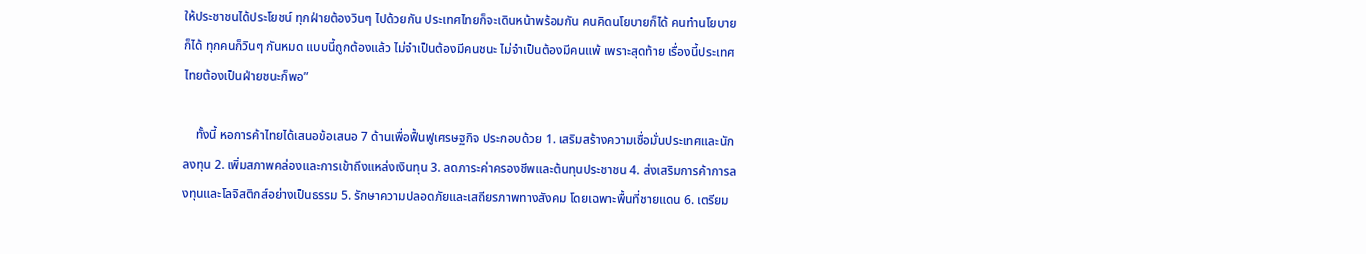ให้ประชาชนได้ประโยชน์ ทุกฝ่ายต้องวินๆ ไปด้วยกัน ประเทศไทยก็จะเดินหน้าพร้อมกัน คนคิดนโยบายก็ได้ คนทำนโยบายก็ได้ ทุกคนก็วินๆ กันหมด แบบนี้ถูกต้องแล้ว ไม่จำเป็นต้องมีคนชนะ ไม่จำเป็นต้องมีคนแพ้ เพราะสุดท้าย เรื่องนี้ประเทศไทยต้องเป็นฝ่ายชนะก็พอ”

    ทั้งนี้ หอการค้าไทยได้เสนอข้อเสนอ 7 ด้านเพื่อฟื้นฟูเศรษฐกิจ ประกอบด้วย 1. เสริมสร้างความเชื่อมั่นประเทศและนักลงทุน 2. เพิ่มสภาพคล่องและการเข้าถึงแหล่งเงินทุน 3. ลดภาระค่าครองชีพและต้นทุนประชาชน 4. ส่งเสริมการค้าการลงทุนและโลจิสติกส์อย่างเป็นธรรม 5. รักษาความปลอดภัยและเสถียรภาพทางสังคม โดยเฉพาะพื้นที่ชายแดน 6. เตรียม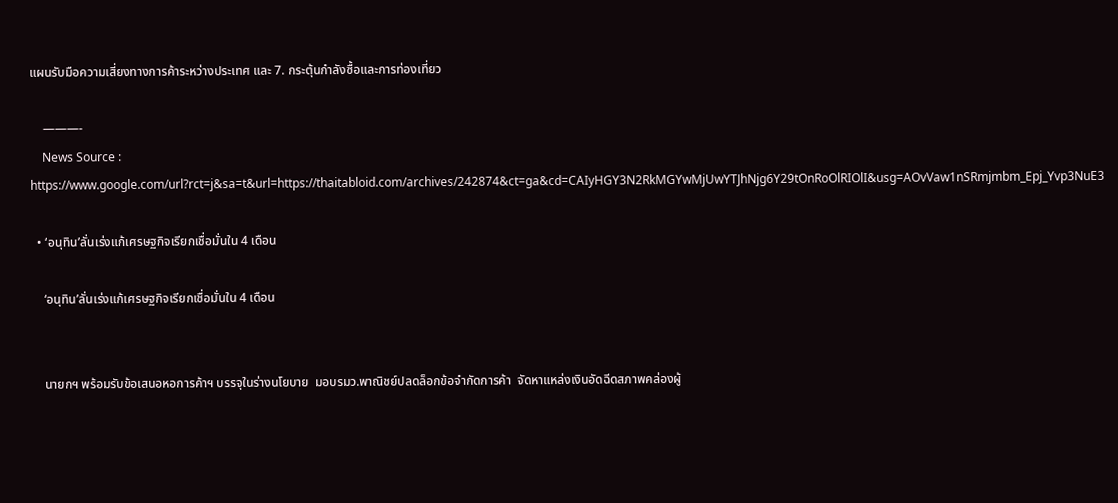แผนรับมือความเสี่ยงทางการค้าระหว่างประเทศ และ 7. กระตุ้นกำลังซื้อและการท่องเที่ยว

    ———-
    News Source : https://www.google.com/url?rct=j&sa=t&url=https://thaitabloid.com/archives/242874&ct=ga&cd=CAIyHGY3N2RkMGYwMjUwYTJhNjg6Y29tOnRoOlRIOlI&usg=AOvVaw1nSRmjmbm_Epj_Yvp3NuE3

  • ‘อนุทิน’ลั่นเร่งแก้เศรษฐกิจเรียกเชื่อมั่นใน 4 เดือน

    ‘อนุทิน’ลั่นเร่งแก้เศรษฐกิจเรียกเชื่อมั่นใน 4 เดือน


    นายกฯ พร้อมรับข้อเสนอหอการค้าฯ บรรจุในร่างนโยบาย  มอบรมว.พาณิชย์ปลดล็อกข้อจำกัดการค้า  จัดหาแหล่งเงินอัดฉีดสภาพคล่องผู้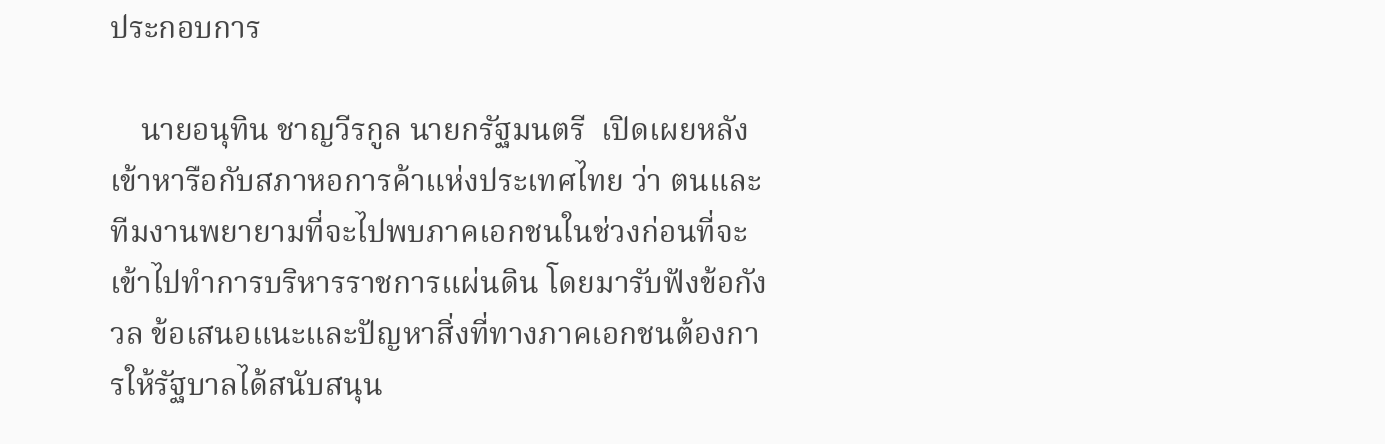ประกอบการ

    นายอนุทิน ชาญวีรกูล นายกรัฐมนตรี  เปิดเผยหลังเข้าหารือกับสภาหอการค้าแห่งประเทศไทย ว่า ตนและทีมงานพยายามที่จะไปพบภาคเอกชนในช่วงก่อนที่จะเข้าไปทำการบริหารราชการแผ่นดิน โดยมารับฟังข้อกังวล ข้อเสนอแนะและปัญหาสิ่งที่ทางภาคเอกชนต้องการให้รัฐบาลได้สนับสนุน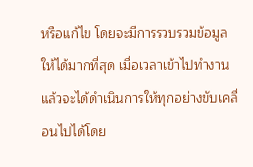หรือแก้ไข โดยจะมีการรวบรวมข้อมูลให้ได้มากที่สุด เมื่อเวลาเข้าไปทำงานแล้วจะได้ดำเนินการให้ทุกอย่างขับเคลื่อนไปได้โดย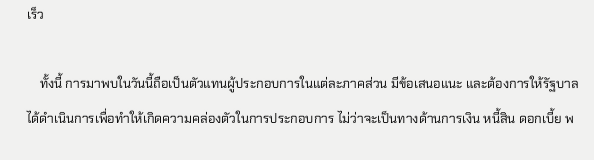เร็ว

    ทั้งนี้ การมาพบในวันนี้ถือเป็นตัวแทนผู้ประกอบการในแต่ละภาคส่วน มีข้อเสนอแนะ และต้องการให้รัฐบาลได้ดำเนินการเพื่อทำให้เกิดความคล่องตัวในการประกอบการ ไม่ว่าจะเป็นทางด้านการเงิน หนี้สิน ดอกเบี้ย พ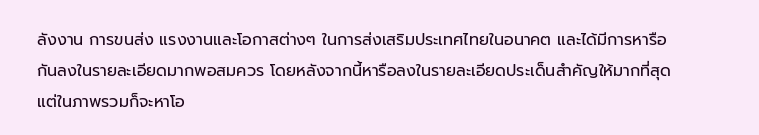ลังงาน การขนส่ง แรงงานและโอกาสต่างๆ ในการส่งเสริมประเทศไทยในอนาคต และได้มีการหารือกันลงในรายละเอียดมากพอสมควร โดยหลังจากนี้หารือลงในรายละเอียดประเด็นสำคัญให้มากที่สุด แต่ในภาพรวมก็จะหาโอ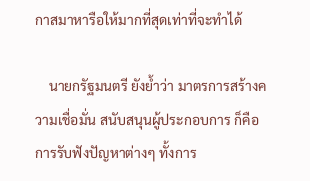กาสมาหารือให้มากที่สุดเท่าที่จะทำได้

    นายกรัฐมนตรี ยังย้ำว่า มาตรการสร้างความเชื่อมั่น สนับสนุนผู้ประกอบการ ก็คือ การรับฟังปัญหาต่างๆ ทั้งการ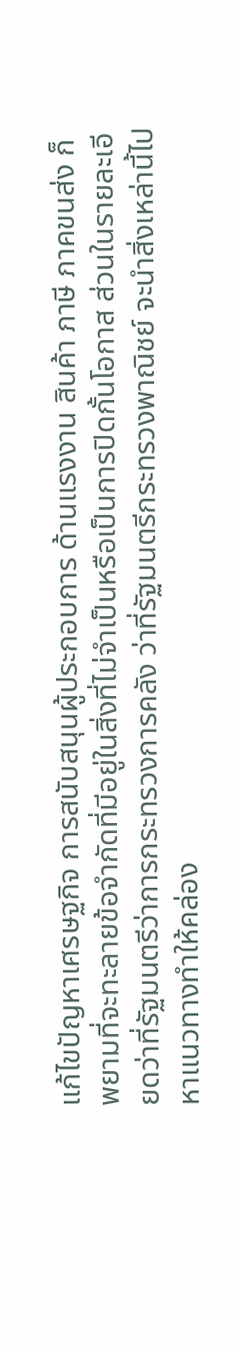แก้ไขปัญหาเศรษฐกิจ การสนับสนุนผู้ประกอบการ ด้านแรงงาน สินค้า ภาษี ภาคขนส่ง ก็พยามที่จะทะลายข้อจำกัดที่มีอยู่ในสิ่งที่ไม่จำเป็นหรือเป็นการปิดกั้นโอกาส ส่วนในรายละเอียดว่าที่รัฐมนตรีว่าการกระทรวงการคลัง ว่าที่รัฐมนตรีกระทรวงพาณิชย์ จะนำสิ่งเหล่านี้ไปหาแนวทางทำให้คล่อง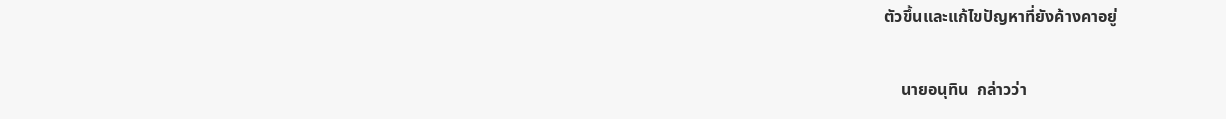ตัวขึ้นและแก้ไขปัญหาที่ยังค้างคาอยู่

    นายอนุทิน  กล่าวว่า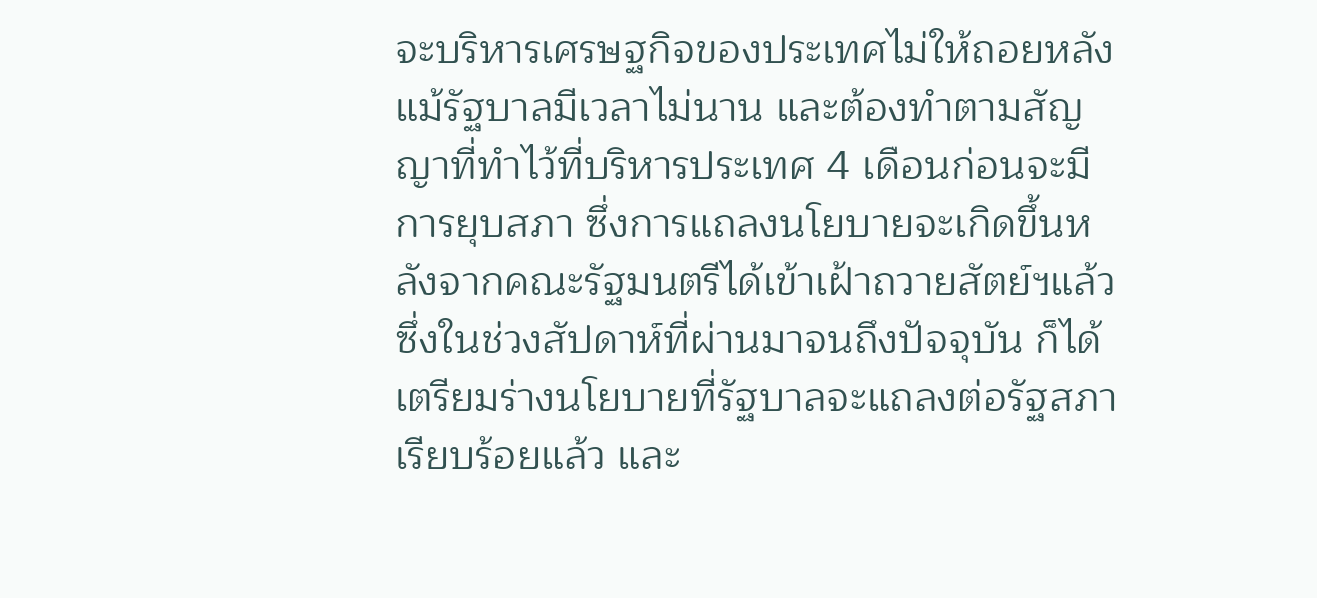จะบริหารเศรษฐกิจของประเทศไม่ให้ถอยหลัง แม้รัฐบาลมีเวลาไม่นาน และต้องทำตามสัญญาที่ทำไว้ที่บริหารประเทศ 4 เดือนก่อนจะมีการยุบสภา ซึ่งการแถลงนโยบายจะเกิดขึ้นหลังจากคณะรัฐมนตรีได้เข้าเฝ้าถวายสัตย์ฯแล้ว ซึ่งในช่วงสัปดาห์ที่ผ่านมาจนถึงปัจจุบัน ก็ได้เตรียมร่างนโยบายที่รัฐบาลจะแถลงต่อรัฐสภาเรียบร้อยแล้ว และ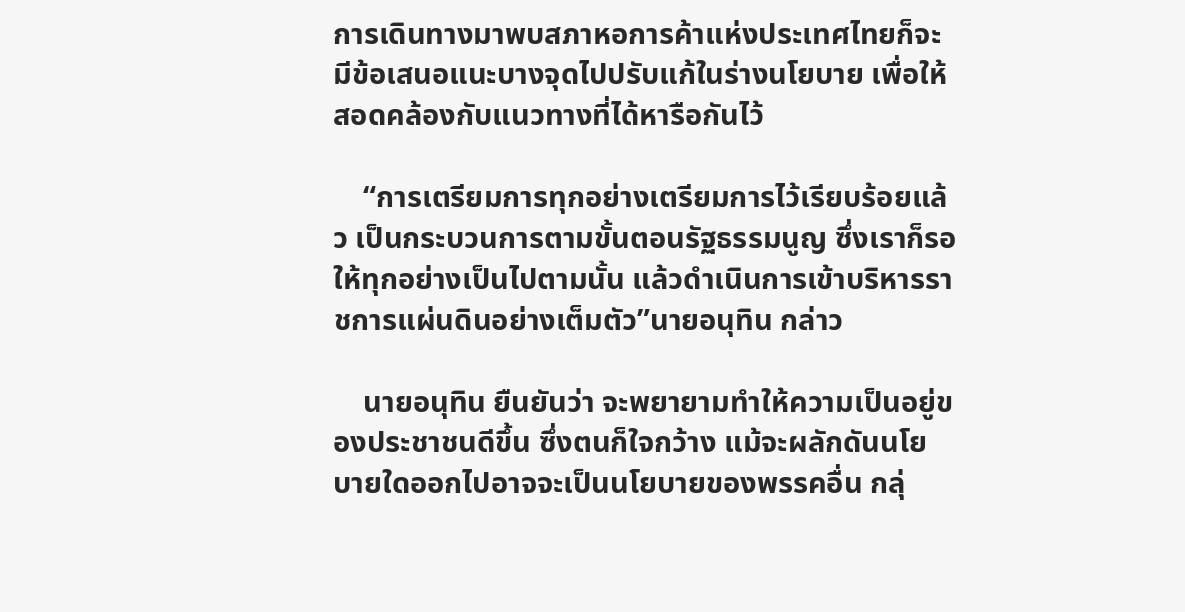การเดินทางมาพบสภาหอการค้าแห่งประเทศไทยก็จะมีข้อเสนอแนะบางจุดไปปรับแก้ในร่างนโยบาย เพื่อให้สอดคล้องกับแนวทางที่ได้หารือกันไว้

    “การเตรียมการทุกอย่างเตรียมการไว้เรียบร้อยแล้ว เป็นกระบวนการตามขั้นตอนรัฐธรรมนูญ ซึ่งเราก็รอให้ทุกอย่างเป็นไปตามนั้น แล้วดำเนินการเข้าบริหารราชการแผ่นดินอย่างเต็มตัว”นายอนุทิน กล่าว

    นายอนุทิน ยืนยันว่า จะพยายามทำให้ความเป็นอยู่ของประชาชนดีขึ้น ซึ่งตนก็ใจกว้าง แม้จะผลักดันนโยบายใดออกไปอาจจะเป็นนโยบายของพรรคอื่น กลุ่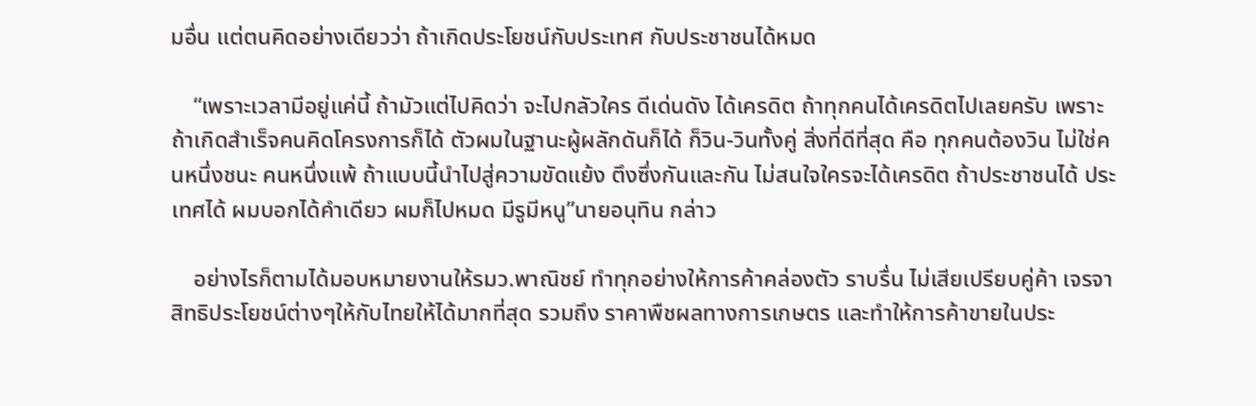มอื่น แต่ตนคิดอย่างเดียวว่า ถ้าเกิดประโยชน์กับประเทศ กับประชาชนได้หมด

    “เพราะเวลามีอยู่แค่นี้ ถ้ามัวแต่ไปคิดว่า จะไปกลัวใคร ดีเด่นดัง ได้เครดิต ถ้าทุกคนได้เครดิตไปเลยครับ เพราะถ้าเกิดสำเร็จคนคิดโครงการก็ได้ ตัวผมในฐานะผู้ผลักดันก็ได้ ก็วิน-วินทั้งคู่ สิ่งที่ดีที่สุด คือ ทุกคนต้องวิน ไม่ใช่คนหนึ่งชนะ คนหนึ่งแพ้ ถ้าแบบนี้นำไปสู่ความขัดแย้ง ตึงซึ่งกันและกัน ไม่สนใจใครจะได้เครดิต ถ้าประชาชนได้ ประเทศได้ ผมบอกได้คำเดียว ผมก็ไปหมด มีรูมีหนู”นายอนุทิน กล่าว

    อย่างไรก็ตามได้มอบหมายงานให้รมว.พาณิชย์ ทำทุกอย่างให้การค้าคล่องตัว ราบรื่น ไม่เสียเปรียบคู่ค้า เจรจาสิทธิประโยชน์ต่างๆให้กับไทยให้ได้มากที่สุด รวมถึง ราคาพืชผลทางการเกษตร และทำให้การค้าขายในประ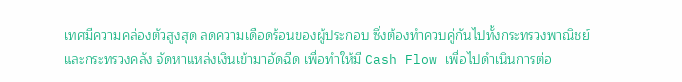เทศมีความคล่องตัวสูงสุด ลดความเดือดร้อนของผู้ประกอบ ซึ่งต้องทำควบคู่กันไปทั้งกระทรวงพาณิชย์และกระทรวงคลัง จัดหาแหล่งเงินเข้ามาอัดฉีด เพื่อทำให้มี Cash Flow เพื่อไปดำเนินการต่อ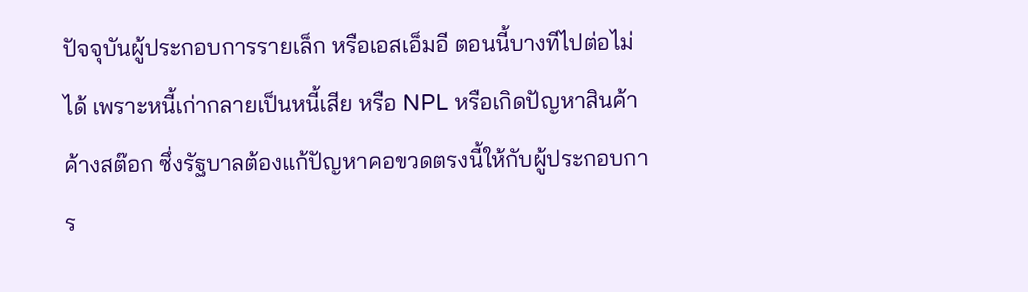ปัจจุบันผู้ประกอบการรายเล็ก หรือเอสเอ็มอี ตอนนี้บางทีไปต่อไม่ได้ เพราะหนี้เก่ากลายเป็นหนี้เสีย หรือ NPL หรือเกิดปัญหาสินค้าค้างสต๊อก ซึ่งรัฐบาลต้องแก้ปัญหาคอขวดตรงนี้ให้กับผู้ประกอบการ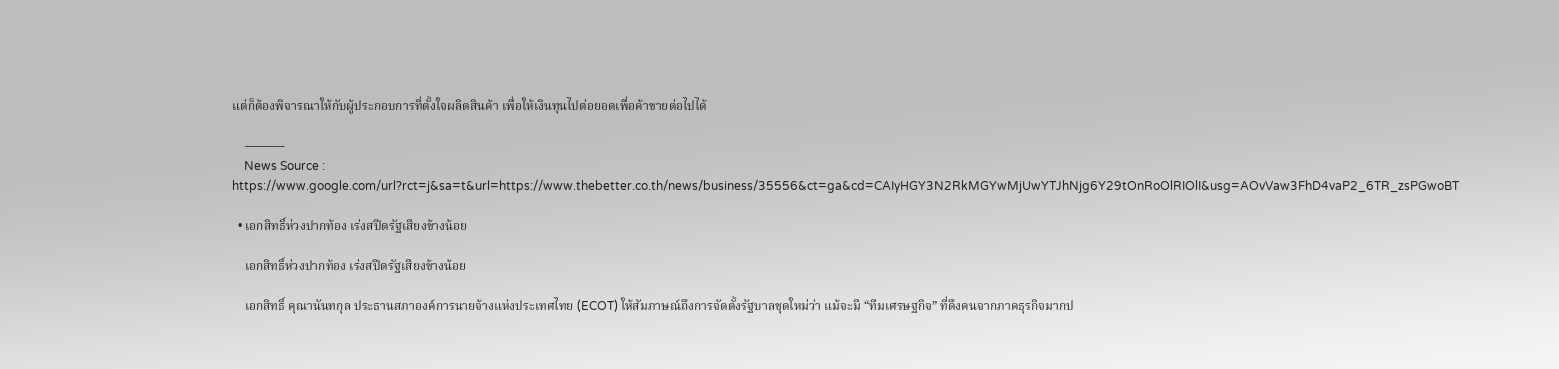แต่ก็ต้องพิจารณาให้กับผู้ประกอบการที่ตั้งใจผลิตสินค้า เพื่อให้เงินทุนไปต่อยอดเพื่อค้าขายต่อไปได้

    ———-
    News Source : https://www.google.com/url?rct=j&sa=t&url=https://www.thebetter.co.th/news/business/35556&ct=ga&cd=CAIyHGY3N2RkMGYwMjUwYTJhNjg6Y29tOnRoOlRIOlI&usg=AOvVaw3FhD4vaP2_6TR_zsPGwoBT

  • เอกสิทธิ์ห่วงปากท้อง เร่งสปีดรัฐเสียงข้างน้อย

    เอกสิทธิ์ห่วงปากท้อง เร่งสปีดรัฐเสียงข้างน้อย

    เอกสิทธิ์ คุณานันทกุล ประธานสภาองค์การนายจ้างแห่งประเทศไทย (ECOT) ให้สัมภาษณ์ถึงการจัดตั้งรัฐบาลชุดใหม่ว่า แม้จะมี “ทีมเศรษฐกิจ” ที่ดึงคนจากภาคธุรกิจมากป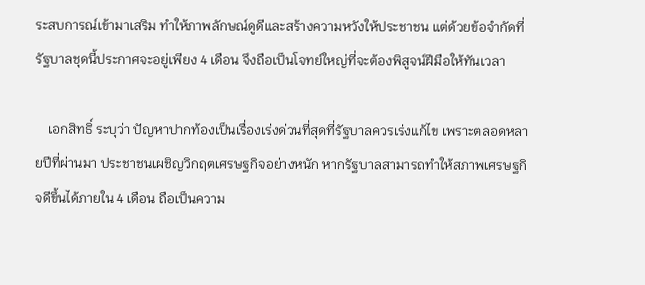ระสบการณ์เข้ามาเสริม ทำให้ภาพลักษณ์ดูดีและสร้างความหวังให้ประชาชน แต่ด้วยข้อจำกัดที่รัฐบาลชุดนี้ประกาศจะอยู่เพียง 4 เดือน จึงถือเป็นโจทย์ใหญ่ที่จะต้องพิสูจน์ฝีมือให้ทันเวลา

    เอกสิทธิ์ ระบุว่า ปัญหาปากท้องเป็นเรื่องเร่งด่วนที่สุดที่รัฐบาลควรเร่งแก้ไข เพราะตลอดหลายปีที่ผ่านมา ประชาชนเผชิญวิกฤตเศรษฐกิจอย่างหนัก หากรัฐบาลสามารถทำให้สภาพเศรษฐกิจดีขึ้นได้ภายใน 4 เดือน ถือเป็นความ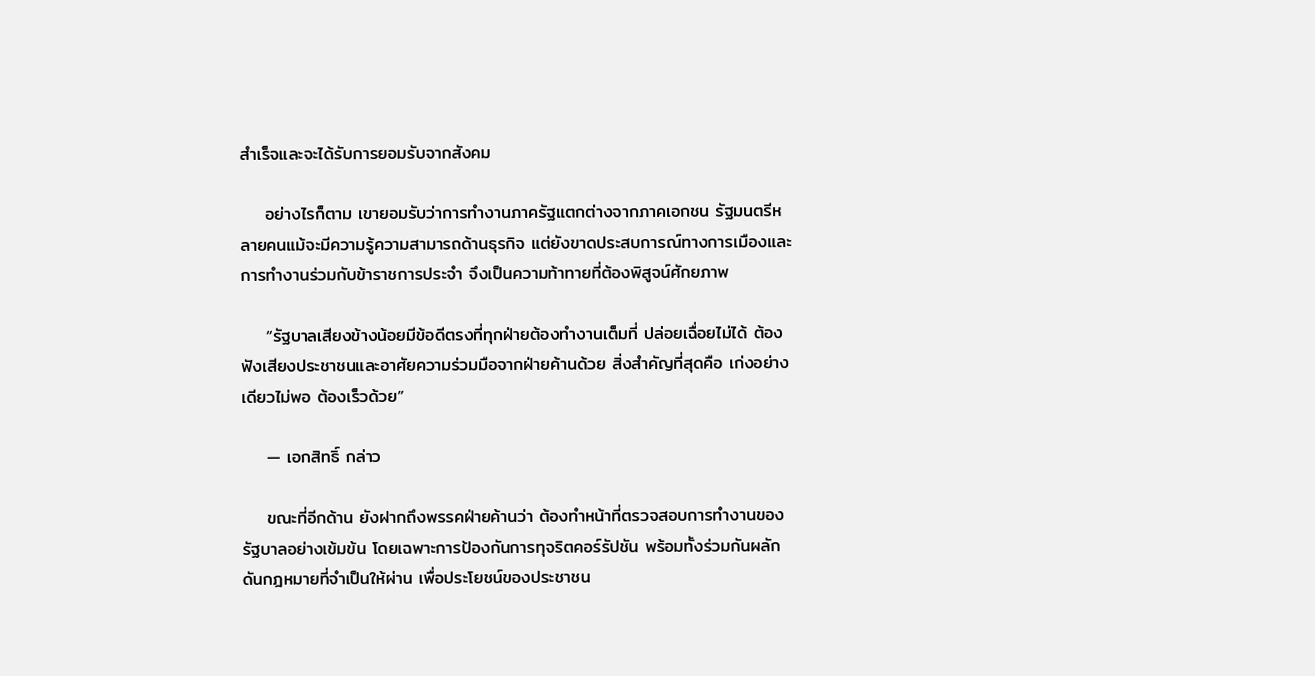สำเร็จและจะได้รับการยอมรับจากสังคม

    อย่างไรก็ตาม เขายอมรับว่าการทำงานภาครัฐแตกต่างจากภาคเอกชน รัฐมนตรีหลายคนแม้จะมีความรู้ความสามารถด้านธุรกิจ แต่ยังขาดประสบการณ์ทางการเมืองและการทำงานร่วมกับข้าราชการประจำ จึงเป็นความท้าทายที่ต้องพิสูจน์ศักยภาพ

    “รัฐบาลเสียงข้างน้อยมีข้อดีตรงที่ทุกฝ่ายต้องทำงานเต็มที่ ปล่อยเฉื่อยไม่ได้ ต้องฟังเสียงประชาชนและอาศัยความร่วมมือจากฝ่ายค้านด้วย สิ่งสำคัญที่สุดคือ เก่งอย่างเดียวไม่พอ ต้องเร็วด้วย”

    — เอกสิทธิ์ กล่าว

    ขณะที่อีกด้าน ยังฝากถึงพรรคฝ่ายค้านว่า ต้องทำหน้าที่ตรวจสอบการทำงานของรัฐบาลอย่างเข้มข้น โดยเฉพาะการป้องกันการทุจริตคอร์รัปชัน พร้อมทั้งร่วมกันผลักดันกฎหมายที่จำเป็นให้ผ่าน เพื่อประโยชน์ของประชาชน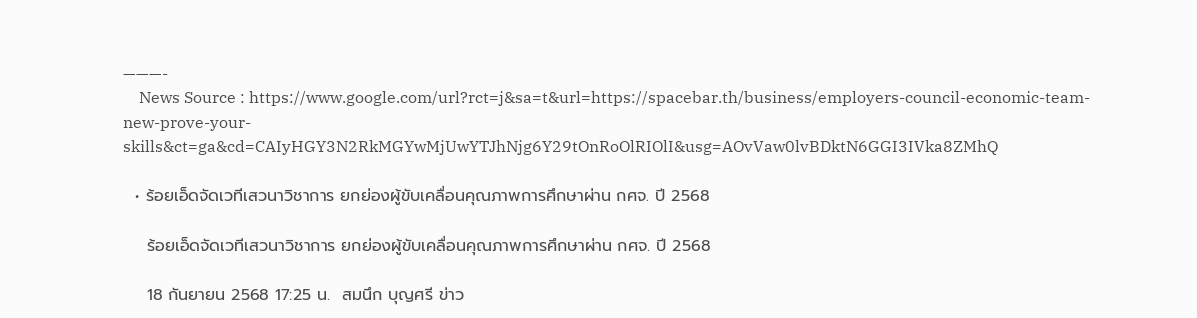———-
    News Source : https://www.google.com/url?rct=j&sa=t&url=https://spacebar.th/business/employers-council-economic-team-new-prove-your-skills&ct=ga&cd=CAIyHGY3N2RkMGYwMjUwYTJhNjg6Y29tOnRoOlRIOlI&usg=AOvVaw0lvBDktN6GGI3IVka8ZMhQ

  • ร้อยเอ็ดจัดเวทีเสวนาวิชาการ ยกย่องผู้ขับเคลื่อนคุณภาพการศึกษาผ่าน กศจ. ปี 2568

    ร้อยเอ็ดจัดเวทีเสวนาวิชาการ ยกย่องผู้ขับเคลื่อนคุณภาพการศึกษาผ่าน กศจ. ปี 2568

    18 กันยายน 2568 17:25 น.  สมนึก บุญศรี ข่าว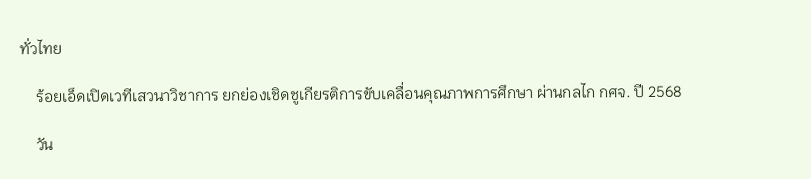ทั่วไทย

    ร้อยเอ็ดเปิดเวทีเสวนาวิชาการ ยกย่องเชิดชูเกียรติการขับเคลื่อนคุณภาพการศึกษา ผ่านกลไก กศจ. ปี 2568

    วัน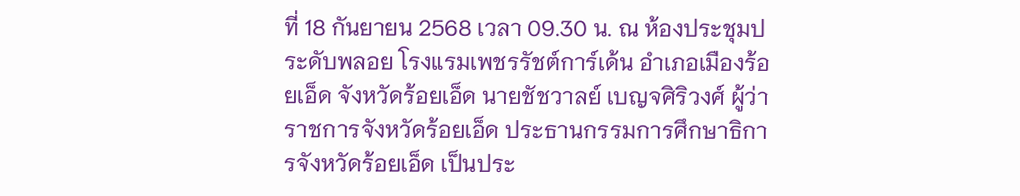ที่ 18 กันยายน 2568 เวลา 09.30 น. ณ ห้องประชุมประดับพลอย โรงแรมเพชรรัชต์การ์เด้น อำเภอเมืองร้อยเอ็ด จังหวัดร้อยเอ็ด นายชัชวาลย์ เบญจศิริวงศ์ ผู้ว่าราชการจังหวัดร้อยเอ็ด ประธานกรรมการศึกษาธิการจังหวัดร้อยเอ็ด เป็นประ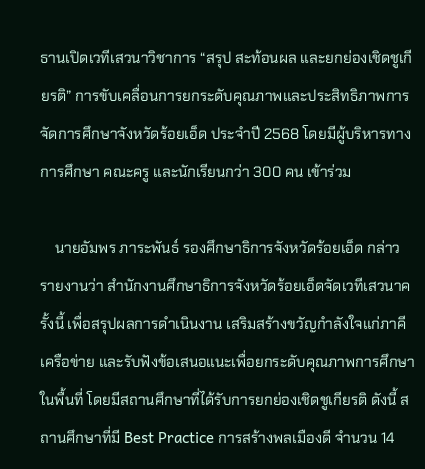ธานเปิดเวทีเสวนาวิชาการ “สรุป สะท้อนผล และยกย่องเชิดชูเกียรติ” การขับเคลื่อนการยกระดับคุณภาพและประสิทธิภาพการจัดการศึกษาจังหวัดร้อยเอ็ด ประจำปี 2568 โดยมีผู้บริหารทางการศึกษา คณะครู และนักเรียนกว่า 300 คน เข้าร่วม

    นายอัมพร ภาระพันธ์ รองศึกษาธิการจังหวัดร้อยเอ็ด กล่าวรายงานว่า สำนักงานศึกษาธิการจังหวัดร้อยเอ็ดจัดเวทีเสวนาครั้งนี้ เพื่อสรุปผลการดำเนินงาน เสริมสร้างขวัญกำลังใจแก่ภาคีเครือข่าย และรับฟังข้อเสนอแนะเพื่อยกระดับคุณภาพการศึกษาในพื้นที่ โดยมีสถานศึกษาที่ได้รับการยกย่องเชิดชูเกียรติ ดังนี้ สถานศึกษาที่มี Best Practice การสร้างพลเมืองดี จำนวน 14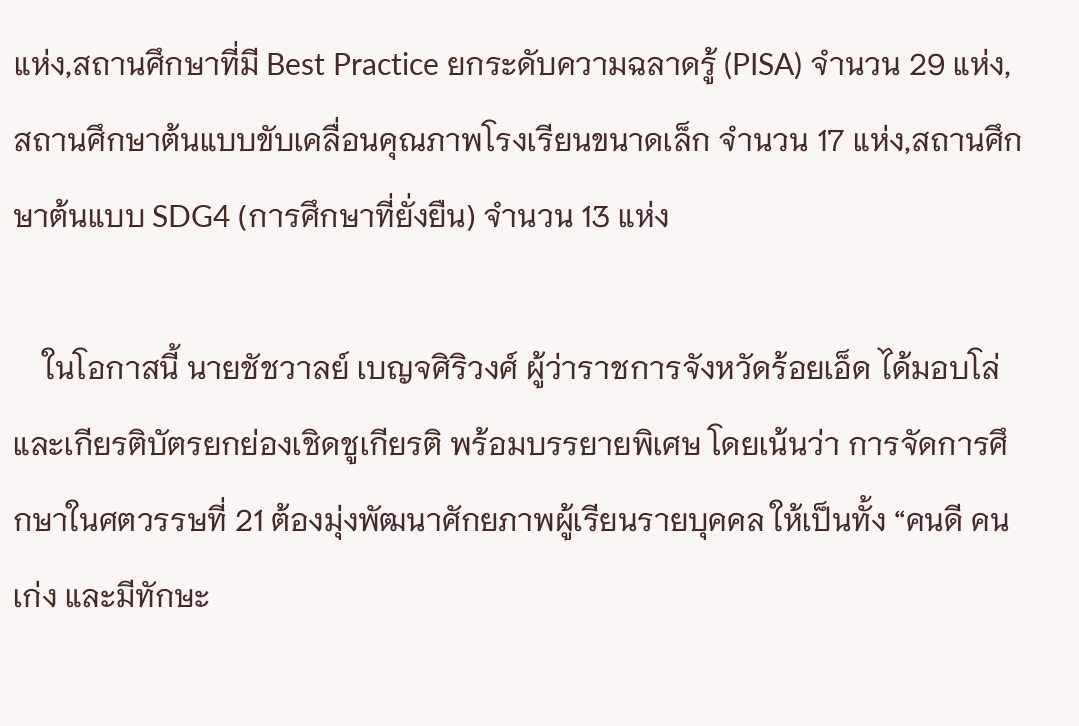แห่ง,สถานศึกษาที่มี Best Practice ยกระดับความฉลาดรู้ (PISA) จำนวน 29 แห่ง,สถานศึกษาต้นแบบขับเคลื่อนคุณภาพโรงเรียนขนาดเล็ก จำนวน 17 แห่ง,สถานศึกษาต้นแบบ SDG4 (การศึกษาที่ยั่งยืน) จำนวน 13 แห่ง

    ในโอกาสนี้ นายชัชวาลย์ เบญจศิริวงศ์ ผู้ว่าราชการจังหวัดร้อยเอ็ด ได้มอบโล่และเกียรติบัตรยกย่องเชิดชูเกียรติ พร้อมบรรยายพิเศษ โดยเน้นว่า การจัดการศึกษาในศตวรรษที่ 21 ต้องมุ่งพัฒนาศักยภาพผู้เรียนรายบุคคล ให้เป็นทั้ง “คนดี คนเก่ง และมีทักษะ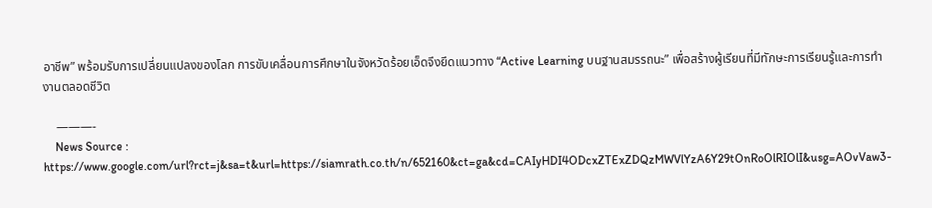อาชีพ” พร้อมรับการเปลี่ยนแปลงของโลก การขับเคลื่อนการศึกษาในจังหวัดร้อยเอ็ดจึงยึดแนวทาง “Active Learning บนฐานสมรรถนะ” เพื่อสร้างผู้เรียนที่มีทักษะการเรียนรู้และการทำงานตลอดชีวิต

    ———-
    News Source : https://www.google.com/url?rct=j&sa=t&url=https://siamrath.co.th/n/652160&ct=ga&cd=CAIyHDI4ODcxZTExZDQzMWVlYzA6Y29tOnRoOlRIOlI&usg=AOvVaw3-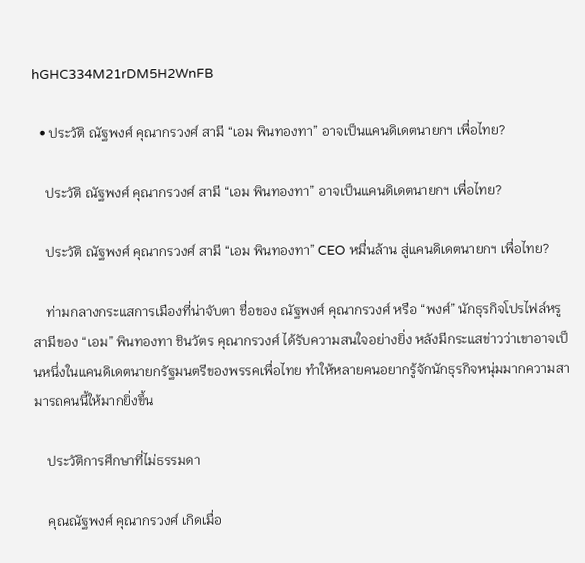hGHC334M21rDM5H2WnFB

  • ประวัติ ณัฐพงศ์ คุณากรวงศ์ สามี “เอม พินทองทา” อาจเป็นแคนดิเดตนายกฯ เพื่อไทย?

    ประวัติ ณัฐพงศ์ คุณากรวงศ์ สามี “เอม พินทองทา” อาจเป็นแคนดิเดตนายกฯ เพื่อไทย?

    ประวัติ ณัฐพงศ์ คุณากรวงศ์ สามี “เอม พินทองทา” CEO หมื่นล้าน สู่แคนดิเดตนายกฯ เพื่อไทย?

    ท่ามกลางกระแสการเมืองที่น่าจับตา ชื่อของ ณัฐพงศ์ คุณากรวงศ์ หรือ “พงศ์” นักธุรกิจโปรไฟล์หรู สามีของ “เอม” พินทองทา ชินวัตร คุณากรวงศ์ ได้รับความสนใจอย่างยิ่ง หลังมีกระแสข่าวว่าเขาอาจเป็นหนึ่งในแคนดิเดตนายกรัฐมนตรีของพรรคเพื่อไทย ทำให้หลายคนอยากรู้จักนักธุรกิจหนุ่มมากความสามารถคนนี้ให้มากยิ่งขึ้น

    ประวัติการศึกษาที่ไม่ธรรมดา

    คุณณัฐพงศ์ คุณากรวงศ์ เกิดเมื่อ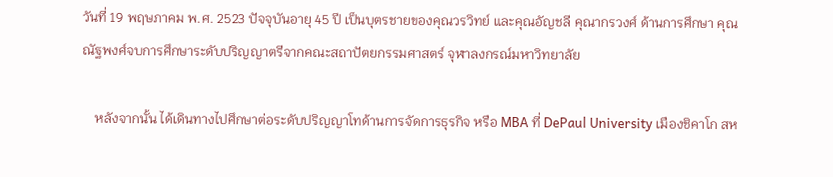วันที่ 19 พฤษภาคม พ.ศ. 2523 ปัจจุบันอายุ 45 ปี เป็นบุตรชายของคุณวรวิทย์ และคุณอัญชลี คุณากรวงศ์ ด้านการศึกษา คุณณัฐพงศ์จบการศึกษาระดับปริญญาตรีจากคณะสถาปัตยกรรมศาสตร์ จุฬาลงกรณ์มหาวิทยาลัย

    หลังจากนั้น ได้เดินทางไปศึกษาต่อระดับปริญญาโทด้านการจัดการธุรกิจ หรือ MBA ที่ DePaul University เมืองชิคาโก สห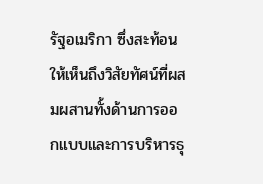รัฐอเมริกา ซึ่งสะท้อนให้เห็นถึงวิสัยทัศน์ที่ผสมผสานทั้งด้านการออกแบบและการบริหารธุ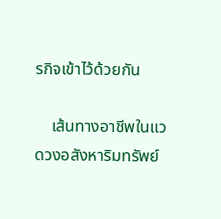รกิจเข้าไว้ด้วยกัน

    เส้นทางอาชีพในแวดวงอสังหาริมทรัพย์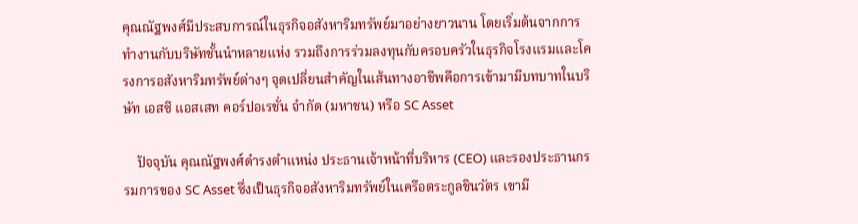คุณณัฐพงศ์มีประสบการณ์ในธุรกิจอสังหาริมทรัพย์มาอย่างยาวนาน โดยเริ่มต้นจากการทำงานกับบริษัทชั้นนำหลายแห่ง รวมถึงการร่วมลงทุนกับครอบครัวในธุรกิจโรงแรมและโครงการอสังหาริมทรัพย์ต่างๆ จุดเปลี่ยนสำคัญในเส้นทางอาชีพคือการเข้ามามีบทบาทในบริษัท เอสซี แอสเสท คอร์ปอเรชั่น จำกัด (มหาชน) หรือ SC Asset

    ปัจจุบัน คุณณัฐพงศ์ดำรงตำแหน่ง ประธานเจ้าหน้าที่บริหาร (CEO) และรองประธานกรรมการของ SC Asset ซึ่งเป็นธุรกิจอสังหาริมทรัพย์ในเครือตระกูลชินวัตร เขามี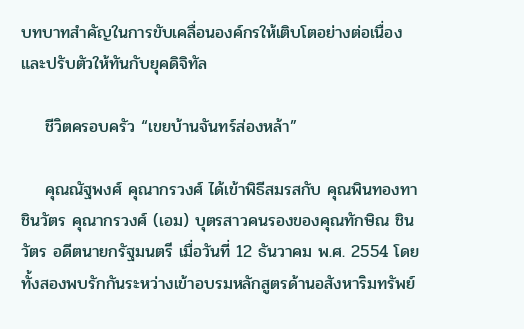บทบาทสำคัญในการขับเคลื่อนองค์กรให้เติบโตอย่างต่อเนื่อง และปรับตัวให้ทันกับยุคดิจิทัล

    ชีวิตครอบครัว “เขยบ้านจันทร์ส่องหล้า”

    คุณณัฐพงศ์ คุณากรวงศ์ ได้เข้าพิธีสมรสกับ คุณพินทองทา ชินวัตร คุณากรวงศ์ (เอม) บุตรสาวคนรองของคุณทักษิณ ชินวัตร อดีตนายกรัฐมนตรี เมื่อวันที่ 12 ธันวาคม พ.ศ. 2554 โดยทั้งสองพบรักกันระหว่างเข้าอบรมหลักสูตรด้านอสังหาริมทรัพย์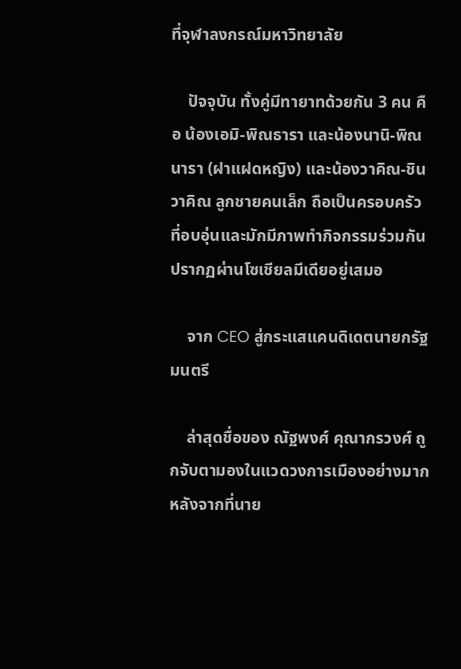ที่จุฬาลงกรณ์มหาวิทยาลัย

    ปัจจุบัน ทั้งคู่มีทายาทด้วยกัน 3 คน คือ น้องเอมิ-พิณธารา และน้องนานิ-พิณนารา (ฝาแฝดหญิง) และน้องวาคิณ-ชินวาคิณ ลูกชายคนเล็ก ถือเป็นครอบครัวที่อบอุ่นและมักมีภาพทำกิจกรรมร่วมกันปรากฏผ่านโซเชียลมีเดียอยู่เสมอ

    จาก CEO สู่กระแสแคนดิเดตนายกรัฐมนตรี

    ล่าสุดชื่อของ ณัฐพงศ์ คุณากรวงศ์ ถูกจับตามองในแวดวงการเมืองอย่างมาก หลังจากที่นาย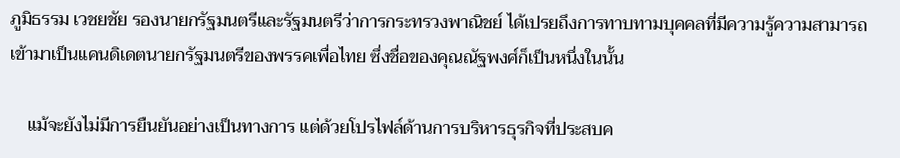ภูมิธรรม เวชยชัย รองนายกรัฐมนตรีและรัฐมนตรีว่าการกระทรวงพาณิชย์ ได้เปรยถึงการทาบทามบุคคลที่มีความรู้ความสามารถเข้ามาเป็นแคนดิเดตนายกรัฐมนตรีของพรรคเพื่อไทย ซึ่งชื่อของคุณณัฐพงศ์ก็เป็นหนึ่งในนั้น

    แม้จะยังไม่มีการยืนยันอย่างเป็นทางการ แต่ด้วยโปรไฟล์ด้านการบริหารธุรกิจที่ประสบค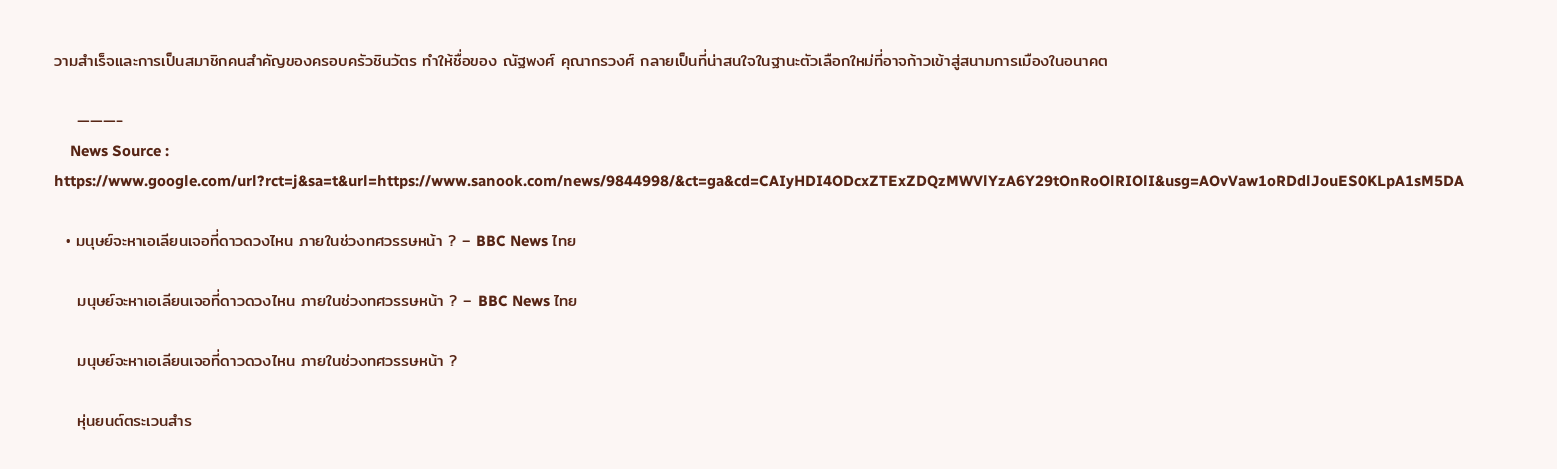วามสำเร็จและการเป็นสมาชิกคนสำคัญของครอบครัวชินวัตร ทำให้ชื่อของ ณัฐพงศ์ คุณากรวงศ์ กลายเป็นที่น่าสนใจในฐานะตัวเลือกใหม่ที่อาจก้าวเข้าสู่สนามการเมืองในอนาคต

    ———-
    News Source : https://www.google.com/url?rct=j&sa=t&url=https://www.sanook.com/news/9844998/&ct=ga&cd=CAIyHDI4ODcxZTExZDQzMWVlYzA6Y29tOnRoOlRIOlI&usg=AOvVaw1oRDdlJouES0KLpA1sM5DA

  • มนุษย์จะหาเอเลียนเจอที่ดาวดวงไหน ภายในช่วงทศวรรษหน้า ? – BBC News ไทย

    มนุษย์จะหาเอเลียนเจอที่ดาวดวงไหน ภายในช่วงทศวรรษหน้า ? – BBC News ไทย

    มนุษย์จะหาเอเลียนเจอที่ดาวดวงไหน ภายในช่วงทศวรรษหน้า ?

    หุ่นยนต์ตระเวนสำร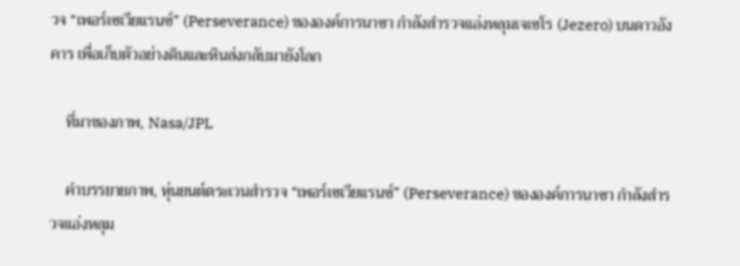วจ “เพอร์เซเวียแรนซ์” (Perseverance) ขององค์การนาซา กำลังสำรวจแอ่งหลุมเจเซโร (Jezero) บนดาวอังคาร เพื่อเก็บตัวอย่างดินและหินส่งกลับมายังโลก

    ที่มาของภาพ, Nasa/JPL

    คำบรรยายภาพ, หุ่นยนต์ตระเวนสำรวจ “เพอร์เซเวียแรนซ์” (Perseverance) ขององค์การนาซา กำลังสำรวจแอ่งหลุม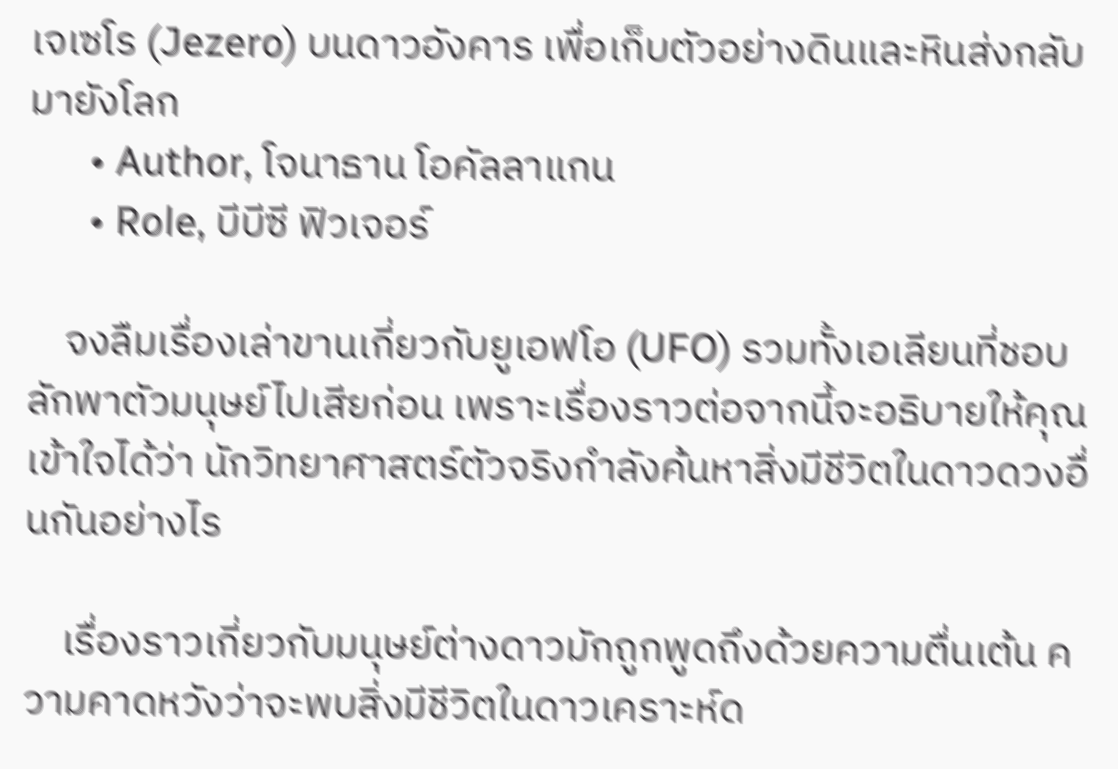เจเซโร (Jezero) บนดาวอังคาร เพื่อเก็บตัวอย่างดินและหินส่งกลับมายังโลก
      • Author, โจนาธาน โอคัลลาแกน
      • Role, บีบีซี ฟิวเจอร์

    จงลืมเรื่องเล่าขานเกี่ยวกับยูเอฟโอ (UFO) รวมทั้งเอเลียนที่ชอบลักพาตัวมนุษย์ไปเสียก่อน เพราะเรื่องราวต่อจากนี้จะอธิบายให้คุณเข้าใจได้ว่า นักวิทยาศาสตร์ตัวจริงกำลังค้นหาสิ่งมีชีวิตในดาวดวงอื่นกันอย่างไร

    เรื่องราวเกี่ยวกับมนุษย์ต่างดาวมักถูกพูดถึงด้วยความตื่นเต้น ความคาดหวังว่าจะพบสิ่งมีชีวิตในดาวเคราะห์ด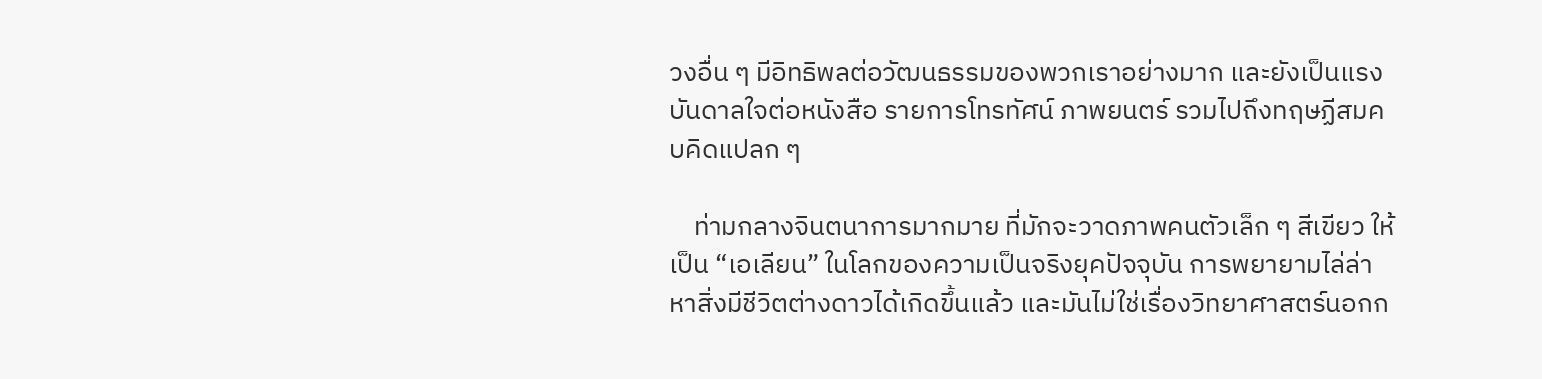วงอื่น ๆ มีอิทธิพลต่อวัฒนธรรมของพวกเราอย่างมาก และยังเป็นแรงบันดาลใจต่อหนังสือ รายการโทรทัศน์ ภาพยนตร์ รวมไปถึงทฤษฏีสมคบคิดแปลก ๆ

    ท่ามกลางจินตนาการมากมาย ที่มักจะวาดภาพคนตัวเล็ก ๆ สีเขียว ให้เป็น “เอเลียน” ในโลกของความเป็นจริงยุคปัจจุบัน การพยายามไล่ล่าหาสิ่งมีชีวิตต่างดาวได้เกิดขึ้นแล้ว และมันไม่ใช่เรื่องวิทยาศาสตร์นอกก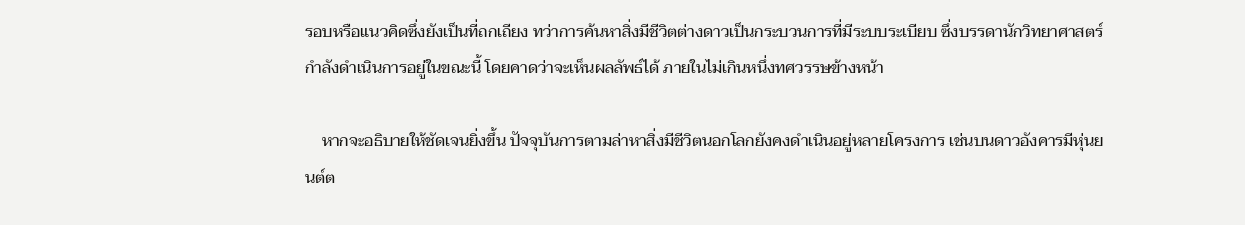รอบหรือแนวคิดซึ่งยังเป็นที่ถกเถียง ทว่าการค้นหาสิ่งมีชีวิตต่างดาวเป็นกระบวนการที่มีระบบระเบียบ ซึ่งบรรดานักวิทยาศาสตร์กำลังดำเนินการอยู่ในขณะนี้ โดยคาดว่าจะเห็นผลลัพธ์ได้ ภายในไม่เกินหนึ่งทศวรรษข้างหน้า

    หากจะอธิบายให้ชัดเจนยิ่งขึ้น ปัจจุบันการตามล่าหาสิ่งมีชีวิตนอกโลกยังคงดำเนินอยู่หลายโครงการ เช่นบนดาวอังคารมีหุ่นยนต์ต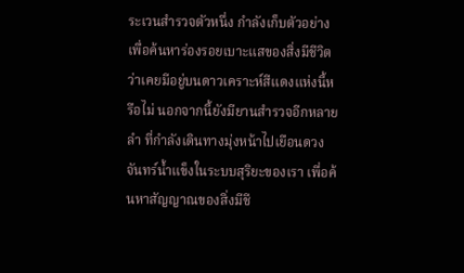ระเวนสำรวจตัวหนึ่ง กำลังเก็บตัวอย่างเพื่อค้นหาร่องรอยเบาะแสของสิ่งมีชีวิต ว่าเคยมีอยู่บนดาวเคราะห์สีแดงแห่งนี้หรือไม่ นอกจากนี้ยังมียานสำรวจอีกหลายลำ ที่กำลังเดินทางมุ่งหน้าไปเยือนดวงจันทร์น้ำแข็งในระบบสุริยะของเรา เพื่อค้นหาสัญญาณของสิ่งมีชี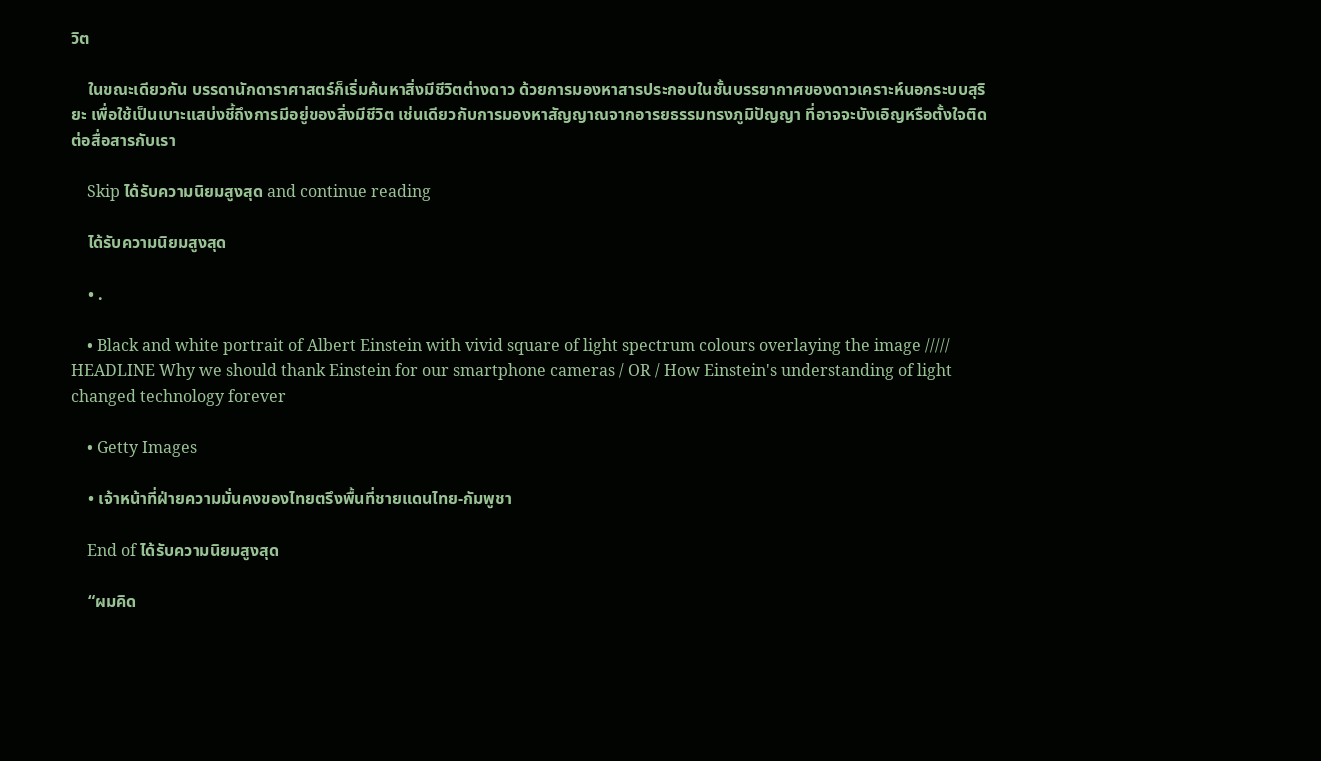วิต

    ในขณะเดียวกัน บรรดานักดาราศาสตร์ก็เริ่มค้นหาสิ่งมีชีวิตต่างดาว ด้วยการมองหาสารประกอบในชั้นบรรยากาศของดาวเคราะห์นอกระบบสุริยะ เพื่อใช้เป็นเบาะแสบ่งชี้ถึงการมีอยู่ของสิ่งมีชีวิต เช่นเดียวกับการมองหาสัญญาณจากอารยธรรมทรงภูมิปัญญา ที่อาจจะบังเอิญหรือตั้งใจติดต่อสื่อสารกับเรา

    Skip ได้รับความนิยมสูงสุด and continue reading

    ได้รับความนิยมสูงสุด

    • .

    • Black and white portrait of Albert Einstein with vivid square of light spectrum colours overlaying the image ///// HEADLINE Why we should thank Einstein for our smartphone cameras / OR / How Einstein's understanding of light changed technology forever

    • Getty Images

    • เจ้าหน้าที่ฝ่ายความมั่นคงของไทยตรึงพื้นที่ชายแดนไทย-กัมพูชา

    End of ได้รับความนิยมสูงสุด

    “ผมคิด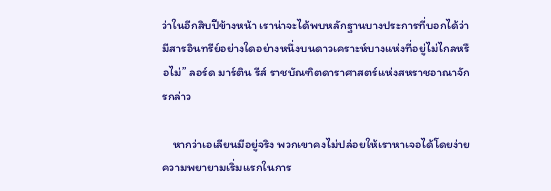ว่าในอีกสิบปีข้างหน้า เราน่าจะได้พบหลักฐานบางประการที่บอกได้ว่า มีสารอินทรีย์อย่างใดอย่างหนึ่งบนดาวเคราะห์บางแห่งที่อยู่ไม่ไกลหรือไม่” ลอร์ด มาร์ติน รีส์ ราชบัณฑิตดาราศาสตร์แห่งสหราชอาณาจักรกล่าว

    หากว่าเอเลียนมีอยู่จริง พวกเขาคงไม่ปล่อยให้เราหาเจอได้โดยง่าย ความพยายามเริ่มแรกในการ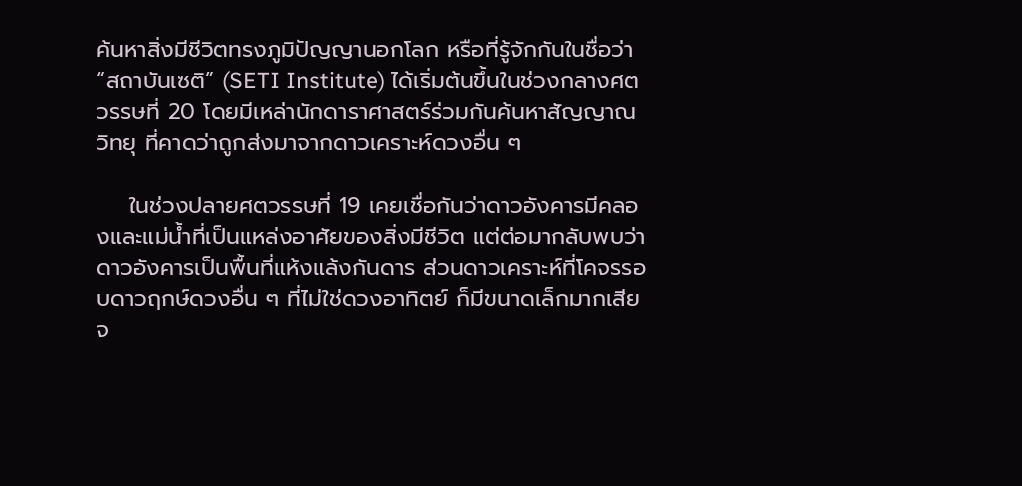ค้นหาสิ่งมีชีวิตทรงภูมิปัญญานอกโลก หรือที่รู้จักกันในชื่อว่า “สถาบันเซติ” (SETI Institute) ได้เริ่มต้นขึ้นในช่วงกลางศตวรรษที่ 20 โดยมีเหล่านักดาราศาสตร์ร่วมกันค้นหาสัญญาณวิทยุ ที่คาดว่าถูกส่งมาจากดาวเคราะห์ดวงอื่น ๆ

    ในช่วงปลายศตวรรษที่ 19 เคยเชื่อกันว่าดาวอังคารมีคลองและแม่น้ำที่เป็นแหล่งอาศัยของสิ่งมีชีวิต แต่ต่อมากลับพบว่า ดาวอังคารเป็นพื้นที่แห้งแล้งกันดาร ส่วนดาวเคราะห์ที่โคจรรอบดาวฤกษ์ดวงอื่น ๆ ที่ไม่ใช่ดวงอาทิตย์ ก็มีขนาดเล็กมากเสียจ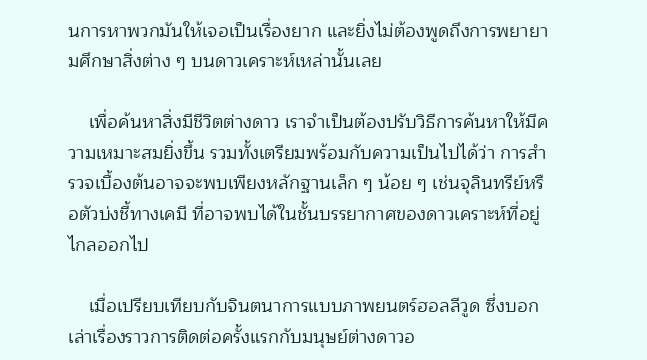นการหาพวกมันให้เจอเป็นเรื่องยาก และยิ่งไม่ต้องพูดถึงการพยายามศึกษาสิ่งต่าง ๆ บนดาวเคราะห์เหล่านั้นเลย

    เพื่อค้นหาสิ่งมีชีวิตต่างดาว เราจำเป็นต้องปรับวิธีการค้นหาให้มีความเหมาะสมยิ่งขึ้น รวมทั้งเตรียมพร้อมกับความเป็นไปได้ว่า การสำรวจเบื้องต้นอาจจะพบเพียงหลักฐานเล็ก ๆ น้อย ๆ เช่นจุลินทรีย์หรือตัวบ่งชี้ทางเคมี ที่อาจพบได้ในชั้นบรรยากาศของดาวเคราะห์ที่อยู่ไกลออกไป

    เมื่อเปรียบเทียบกับจินตนาการแบบภาพยนตร์ฮอลลีวูด ซึ่งบอกเล่าเรื่องราวการติดต่อครั้งแรกกับมนุษย์ต่างดาวอ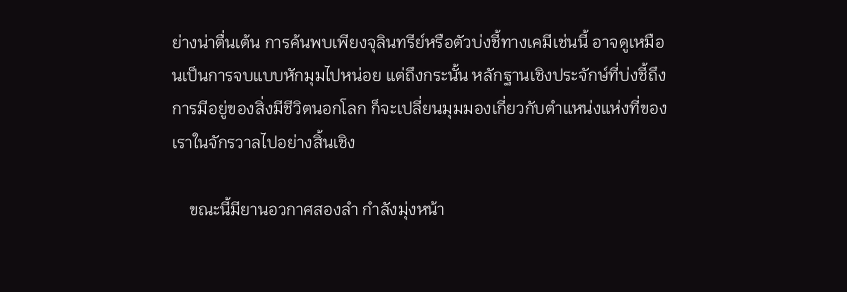ย่างน่าตื่นเต้น การค้นพบเพียงจุลินทรีย์หรือตัวบ่งชี้ทางเคมีเช่นนี้ อาจดูเหมือนเป็นการจบแบบหักมุมไปหน่อย แต่ถึงกระนั้น หลักฐานเชิงประจักษ์ที่บ่งชี้ถึงการมีอยู่ของสิ่งมีชีวิตนอกโลก ก็จะเปลี่ยนมุมมองเกี่ยวกับตำแหน่งแห่งที่ของเราในจักรวาลไปอย่างสิ้นเชิง

    ขณะนี้มียานอวกาศสองลำ กำลังมุ่งหน้า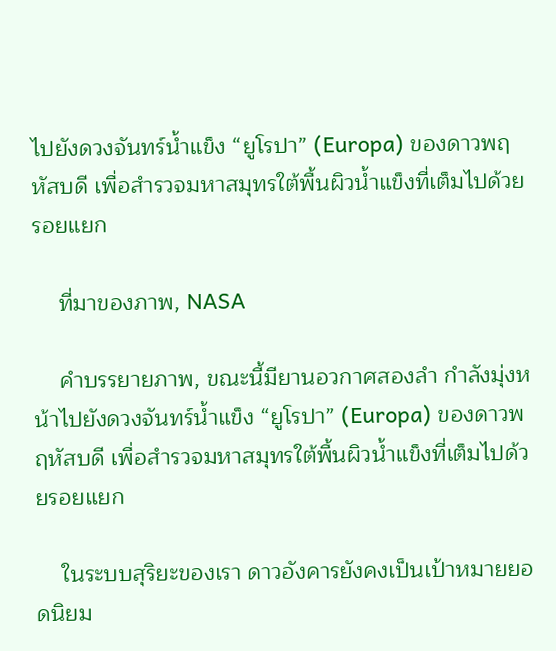ไปยังดวงจันทร์น้ำแข็ง “ยูโรปา” (Europa) ของดาวพฤหัสบดี เพื่อสำรวจมหาสมุทรใต้พื้นผิวน้ำแข็งที่เต็มไปด้วยรอยแยก

    ที่มาของภาพ, NASA

    คำบรรยายภาพ, ขณะนี้มียานอวกาศสองลำ กำลังมุ่งหน้าไปยังดวงจันทร์น้ำแข็ง “ยูโรปา” (Europa) ของดาวพฤหัสบดี เพื่อสำรวจมหาสมุทรใต้พื้นผิวน้ำแข็งที่เต็มไปด้วยรอยแยก

    ในระบบสุริยะของเรา ดาวอังคารยังคงเป็นเป้าหมายยอดนิยม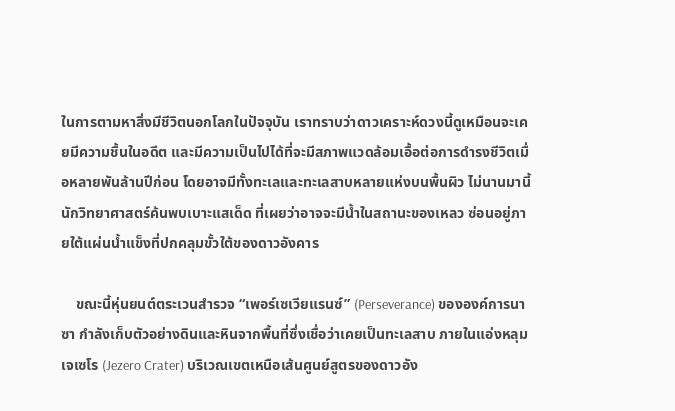ในการตามหาสิ่งมีชีวิตนอกโลกในปัจจุบัน เราทราบว่าดาวเคราะห์ดวงนี้ดูเหมือนจะเคยมีความชื้นในอดีต และมีความเป็นไปได้ที่จะมีสภาพแวดล้อมเอื้อต่อการดำรงชีวิตเมื่อหลายพันล้านปีก่อน โดยอาจมีทั้งทะเลและทะเลสาบหลายแห่งบนพื้นผิว ไม่นานมานี้นักวิทยาศาสตร์ค้นพบเบาะแสเด็ด ที่เผยว่าอาจจะมีน้ำในสถานะของเหลว ซ่อนอยู่ภายใต้แผ่นน้ำแข็งที่ปกคลุมขั้วใต้ของดาวอังคาร

    ขณะนี้หุ่นยนต์ตระเวนสำรวจ “เพอร์เซเวียแรนซ์” (Perseverance) ขององค์การนาซา กำลังเก็บตัวอย่างดินและหินจากพื้นที่ซึ่งเชื่อว่าเคยเป็นทะเลสาบ ภายในแอ่งหลุมเจเซโร (Jezero Crater) บริเวณเขตเหนือเส้นศูนย์สูตรของดาวอัง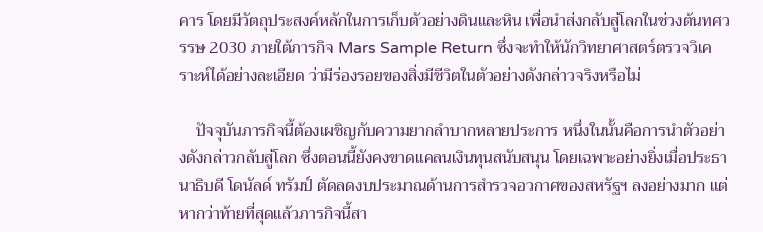คาร โดยมีวัตถุประสงค์หลักในการเก็บตัวอย่างดินและหิน เพื่อนำส่งกลับสู่โลกในช่วงต้นทศวรรษ 2030 ภายใต้ภารกิจ Mars Sample Return ซึ่งจะทำให้นักวิทยาศาสตร์ตรวจวิเคราะห์ได้อย่างละเอียด ว่ามีร่องรอยของสิ่งมีชีวิตในตัวอย่างดังกล่าวจริงหรือไม่

    ปัจจุบันภารกิจนี้ต้องเผชิญกับความยากลำบากหลายประการ หนึ่งในนั้นคือการนำตัวอย่างดังกล่าวกลับสู่โลก ซึ่งตอนนี้ยังคงขาดแคลนเงินทุนสนับสนุน โดยเฉพาะอย่างยิ่งเมื่อประธานาธิบดี โดนัลด์ ทรัมป์ ตัดลดงบประมาณด้านการสำรวจอวกาศของสหรัฐฯ ลงอย่างมาก แต่หากว่าท้ายที่สุดแล้วภารกิจนี้สา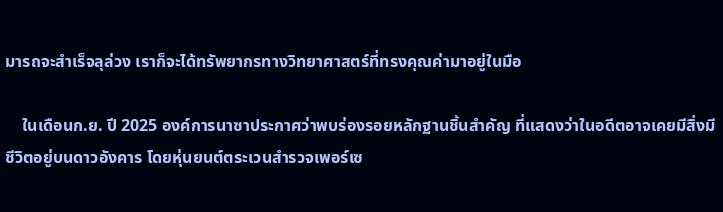มารถจะสำเร็จลุล่วง เราก็จะได้ทรัพยากรทางวิทยาศาสตร์ที่ทรงคุณค่ามาอยู่ในมือ

    ในเดือนก.ย. ปี 2025 องค์การนาซาประกาศว่าพบร่องรอยหลักฐานชิ้นสำคัญ ที่แสดงว่าในอดีตอาจเคยมีสิ่งมีชีวิตอยู่บนดาวอังคาร โดยหุ่นยนต์ตระเวนสำรวจเพอร์เซ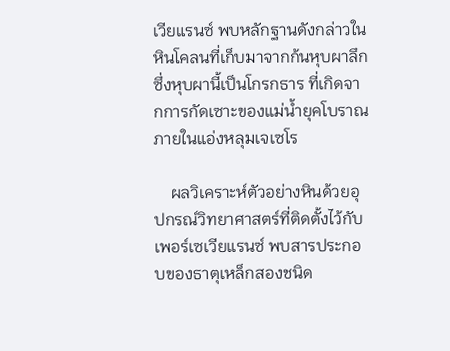เวียแรนซ์ พบหลักฐานดังกล่าวในหินโคลนที่เก็บมาจากก้นหุบผาลึก ซึ่งหุบผานี้เป็นโกรกธาร ที่เกิดจากการกัดเซาะของแม่น้ำยุคโบราณภายในแอ่งหลุมเจเซโร

    ผลวิเคราะห์ตัวอย่างหินด้วยอุปกรณ์วิทยาศาสตร์ที่ติดตั้งไว้กับเพอร์เซเวียแรนซ์ พบสารประกอบของธาตุเหล็กสองชนิด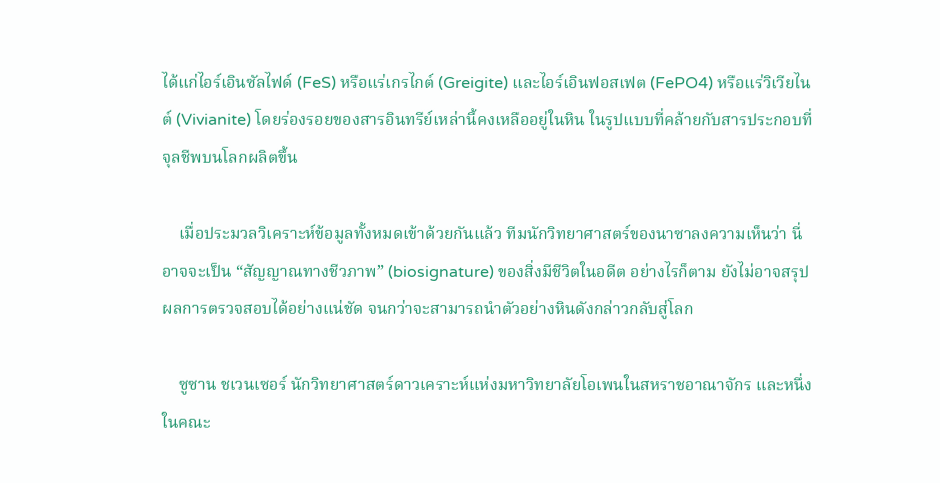ได้แก่ไอร์เอินซัลไฟด์ (FeS) หรือแร่เกรไกต์ (Greigite) และไอร์เอินฟอสเฟต (FePO4) หรือแร่วิเวียไนต์ (Vivianite) โดยร่องรอยของสารอินทรีย์เหล่านี้คงเหลืออยู่ในหิน ในรูปแบบที่คล้ายกับสารประกอบที่จุลชีพบนโลกผลิตขึ้น

    เมื่อประมวลวิเคราะห์ข้อมูลทั้งหมดเข้าด้วยกันแล้ว ทีมนักวิทยาศาสตร์ของนาซาลงความเห็นว่า นี่อาจจะเป็น “สัญญาณทางชีวภาพ” (biosignature) ของสิ่งมีชีวิตในอดีต อย่างไรก็ตาม ยังไม่อาจสรุปผลการตรวจสอบได้อย่างแน่ชัด จนกว่าจะสามารถนำตัวอย่างหินดังกล่าวกลับสู่โลก

    ซูซาน ชเวนเซอร์ นักวิทยาศาสตร์ดาวเคราะห์แห่งมหาวิทยาลัยโอเพนในสหราชอาณาจักร และหนึ่งในคณะ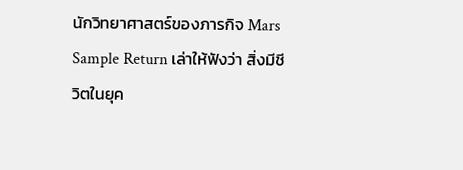นักวิทยาศาสตร์ของภารกิจ Mars Sample Return เล่าให้ฟังว่า สิ่งมีชีวิตในยุค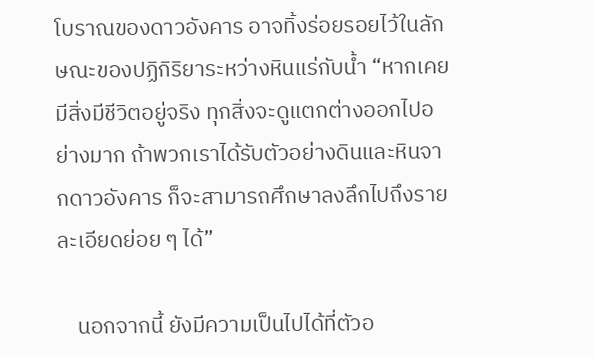โบราณของดาวอังคาร อาจทิ้งร่อยรอยไว้ในลักษณะของปฏิกิริยาระหว่างหินแร่กับน้ำ “หากเคยมีสิ่งมีชีวิตอยู่จริง ทุกสิ่งจะดูแตกต่างออกไปอย่างมาก ถ้าพวกเราได้รับตัวอย่างดินและหินจากดาวอังคาร ก็จะสามารถศึกษาลงลึกไปถึงรายละเอียดย่อย ๆ ได้”

    นอกจากนี้ ยังมีความเป็นไปได้ที่ตัวอ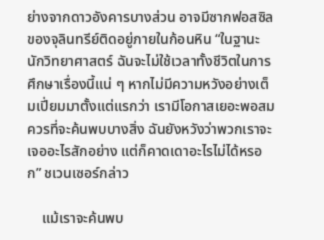ย่างจากดาวอังคารบางส่วน อาจมีซากฟอสซิลของจุลินทรีย์ติดอยู่ภายในก้อนหิน “ในฐานะนักวิทยาศาสตร์ ฉันจะไม่ใช้เวลาทั้งชีวิตในการศึกษาเรื่องนี้แน่ ๆ หากไม่มีความหวังอย่างเต็มเปี่ยมมาตั้งแต่แรกว่า เรามีโอกาสเยอะพอสมควรที่จะค้นพบบางสิ่ง ฉันยังหวังว่าพวกเราจะเจออะไรสักอย่าง แต่ก็คาดเดาอะไรไม่ได้หรอก” ชเวนเซอร์กล่าว

    แม้เราจะค้นพบ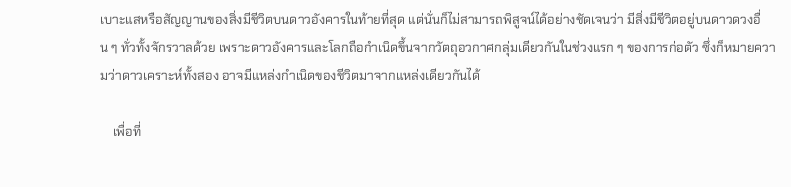เบาะแสหรือสัญญานของสิ่งมีชีวิตบนดาวอังคารในท้ายที่สุด แต่นั่นก็ไม่สามารถพิสูจน์ได้อย่างชัดเจนว่า มีสิ่งมีชีวิตอยู่บนดาวดวงอื่น ๆ ทั่วทั้งจักรวาลด้วย เพราะดาวอังคารและโลกถือกำเนิดขึ้นจากวัตถุอวกาศกลุ่มเดียวกันในช่วงแรก ๆ ของการก่อตัว ซึ่งก็หมายความว่าดาวเคราะห์ทั้งสอง อาจมีแหล่งกำเนิดของชีวิตมาจากแหล่งเดียวกันได้

    เพื่อที่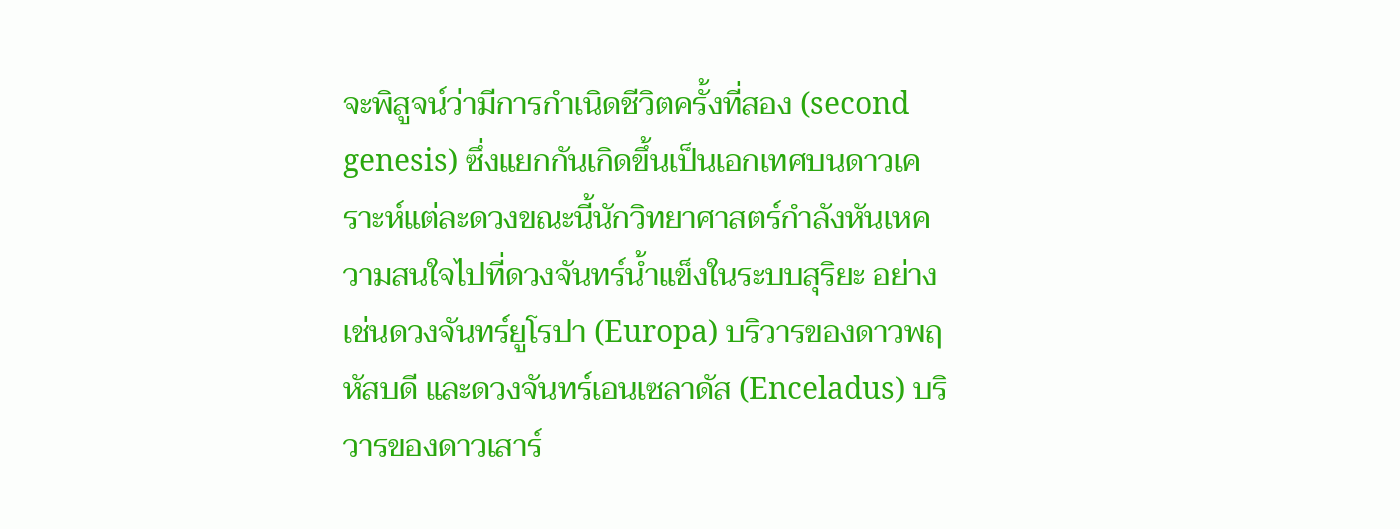จะพิสูจน์ว่ามีการกำเนิดชีวิตครั้งที่สอง (second genesis) ซึ่งแยกกันเกิดขึ้นเป็นเอกเทศบนดาวเคราะห์แต่ละดวงขณะนี้นักวิทยาศาสตร์กำลังหันเหความสนใจไปที่ดวงจันทร์น้ำแข็งในระบบสุริยะ อย่างเช่นดวงจันทร์ยูโรปา (Europa) บริวารของดาวพฤหัสบดี และดวงจันทร์เอนเซลาดัส (Enceladus) บริวารของดาวเสาร์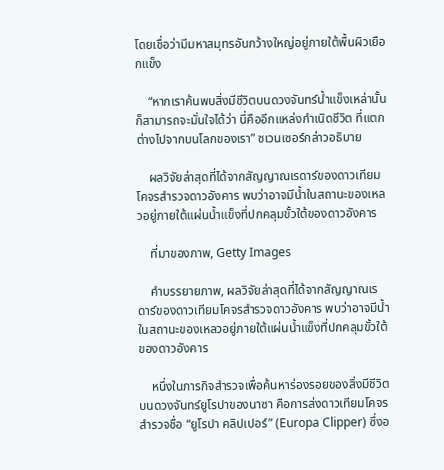โดยเชื่อว่ามีมหาสมุทรอันกว้างใหญ่อยู่ภายใต้พื้นผิวเยือกแข็ง

    “หากเราค้นพบสิ่งมีชีวิตบนดวงจันทร์น้ำแข็งเหล่านั้น ก็สามารถจะมั่นใจได้ว่า นี่คืออีกแหล่งกำเนิดชีวิต ที่แตกต่างไปจากบนโลกของเรา” ชเวนเซอร์กล่าวอธิบาย

    ผลวิจัยล่าสุดที่ได้จากสัญญาณเรดาร์ของดาวเทียมโคจรสำรวจดาวอังคาร พบว่าอาจมีน้ำในสถานะของเหลวอยู่ภายใต้แผ่นน้ำแข็งที่ปกคลุมขั้วใต้ของดาวอังคาร

    ที่มาของภาพ, Getty Images

    คำบรรยายภาพ, ผลวิจัยล่าสุดที่ได้จากสัญญาณเรดาร์ของดาวเทียมโคจรสำรวจดาวอังคาร พบว่าอาจมีน้ำในสถานะของเหลวอยู่ภายใต้แผ่นน้ำแข็งที่ปกคลุมขั้วใต้ของดาวอังคาร

    หนึ่งในภารกิจสำรวจเพื่อค้นหาร่องรอยของสิ่งมีชีวิตบนดวงจันทร์ยูโรปาของนาซา คือการส่งดาวเทียมโคจรสำรวจชื่อ “ยูโรปา คลิปเปอร์” (Europa Clipper) ซึ่งอ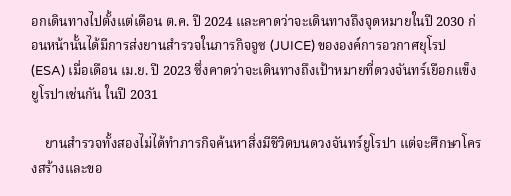อกเดินทางไปตั้งแต่เดือน ต.ค. ปี 2024 และคาดว่าจะเดินทางถึงจุดหมายในปี 2030 ก่อนหน้านั้นได้มีการส่งยานสำรวจในภารกิจจูซ (JUICE) ขององค์การอวกาศยุโรป (ESA) เมื่อเดือน เม.ย. ปี 2023 ซึ่งคาดว่าจะเดินทางถึงเป้าหมายที่ดวงจันทร์เยือกแข็งยูโรปาเช่นกัน ในปี 2031

    ยานสำรวจทั้งสองไม่ได้ทำภารกิจค้นหาสิ่งมีชีวิตบนดวงจันทร์ยูโรปา แต่จะศึกษาโครงสร้างและขอ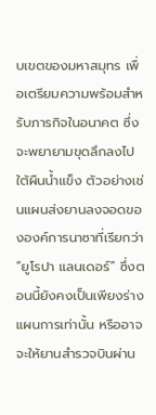บเขตของมหาสมุทร เพื่อเตรียมความพร้อมสำหรับภารกิจในอนาคต ซึ่งจะพยายามขุดลึกลงไปใต้ผืนน้ำแข็ง ตัวอย่างเช่นแผนส่งยานลงจอดขององค์การนาซาที่เรียกว่า “ยูโรปา แลนเดอร์” ซึ่งตอนนี้ยังคงเป็นเพียงร่างแผนการเท่านั้น หรืออาจจะให้ยานสำรวจบินผ่าน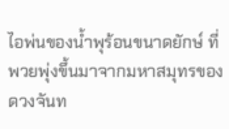ไอพ่นของน้ำพุร้อนขนาดยักษ์ ที่พวยพุ่งขึ้นมาจากมหาสมุทรของดวงจันท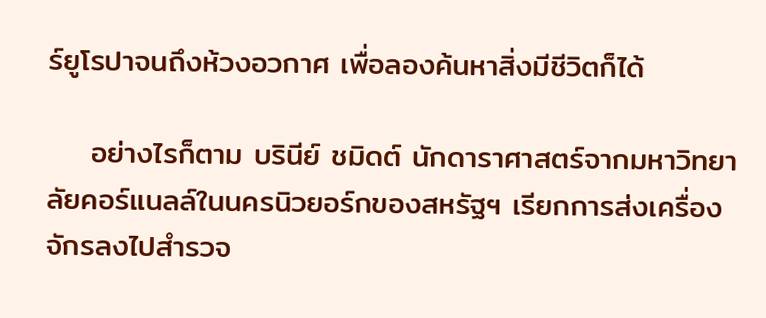ร์ยูโรปาจนถึงห้วงอวกาศ เพื่อลองค้นหาสิ่งมีชีวิตก็ได้

    อย่างไรก็ตาม บรินีย์ ชมิดต์ นักดาราศาสตร์จากมหาวิทยาลัยคอร์แนลล์ในนครนิวยอร์กของสหรัฐฯ เรียกการส่งเครื่องจักรลงไปสำรวจ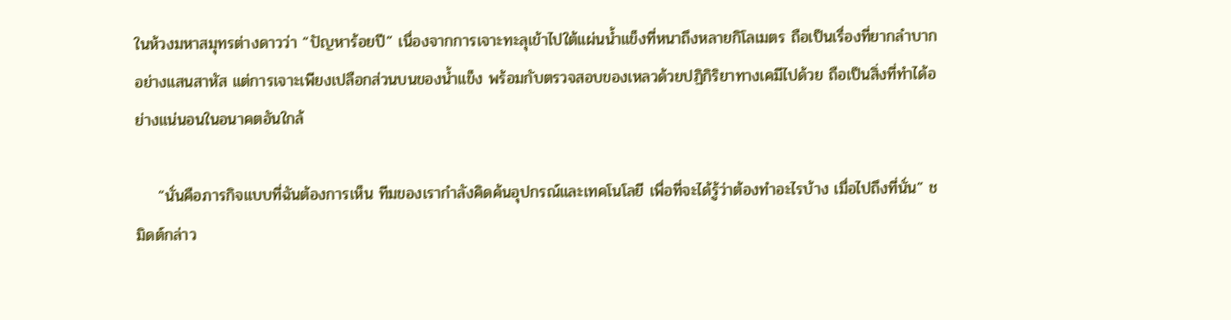ในห้วงมหาสมุทรต่างดาวว่า “ปัญหาร้อยปี” เนื่องจากการเจาะทะลุเข้าไปใต้แผ่นน้ำแข็งที่หนาถึงหลายกิโลเมตร ถือเป็นเรื่องที่ยากลำบากอย่างแสนสาหัส แต่การเจาะเพียงเปลือกส่วนบนของน้ำแข็ง พร้อมกับตรวจสอบของเหลวด้วยปฏิกิริยาทางเคมีไปด้วย ถือเป็นสิ่งที่ทำได้อย่างแน่นอนในอนาคตอันใกล้

    “นั่นคือภารกิจแบบที่ฉันต้องการเห็น ทีมของเรากำลังคิดค้นอุปกรณ์และเทคโนโลยี เพื่อที่จะได้รู้ว่าต้องทำอะไรบ้าง เมื่อไปถึงที่นั่น” ชมิดต์กล่าว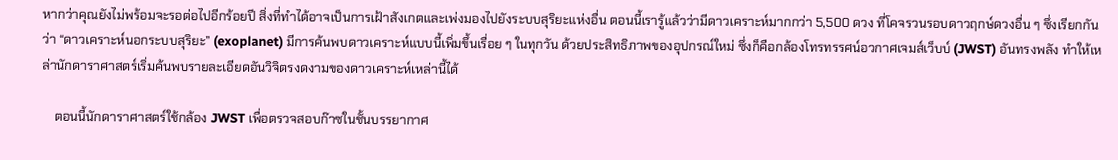หากว่าคุณยังไม่พร้อมจะรอต่อไปอีกร้อยปี สิ่งที่ทำได้อาจเป็นการเฝ้าสังเกตและเพ่งมองไปยังระบบสุริยะแห่งอื่น ตอนนี้เรารู้แล้วว่ามีดาวเคราะห์มากกว่า 5,500 ดวง ที่โคจรวนรอบดาวฤกษ์ดวงอื่น ๆ ซึ่งเรียกกันว่า “ดาวเคราะห์นอกระบบสุริยะ” (exoplanet) มีการค้นพบดาวเคราะห์แบบนี้เพิ่มขึ้นเรื่อย ๆ ในทุกวัน ด้วยประสิทธิภาพของอุปกรณ์ใหม่ ซึ่งก็คือกล้องโทรทรรศน์อวกาศเจมส์เว็บบ์ (JWST) อันทรงพลัง ทำให้เหล่านักดาราศาสตร์เริ่มค้นพบรายละเอียดอันวิจิตรงดงามของดาวเคราะห์เหล่านี้ได้

    ตอนนี้นักดาราศาสตร์ใช้กล้อง JWST เพื่อตรวจสอบก๊าซในชั้นบรรยากาศ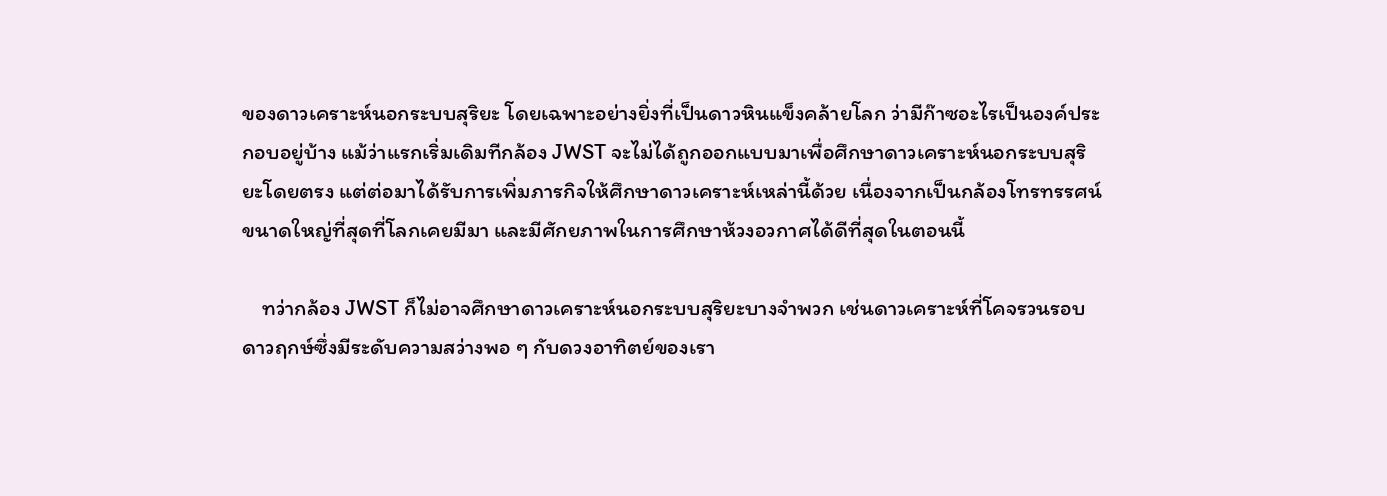ของดาวเคราะห์นอกระบบสุริยะ โดยเฉพาะอย่างยิ่งที่เป็นดาวหินแข็งคล้ายโลก ว่ามีก๊าซอะไรเป็นองค์ประกอบอยู่บ้าง แม้ว่าแรกเริ่มเดิมทีกล้อง JWST จะไม่ได้ถูกออกแบบมาเพื่อศึกษาดาวเคราะห์นอกระบบสุริยะโดยตรง แต่ต่อมาได้รับการเพิ่มภารกิจให้ศึกษาดาวเคราะห์เหล่านี้ด้วย เนื่องจากเป็นกล้องโทรทรรศน์ขนาดใหญ่ที่สุดที่โลกเคยมีมา และมีศักยภาพในการศึกษาห้วงอวกาศได้ดีที่สุดในตอนนี้

    ทว่ากล้อง JWST ก็ไม่อาจศึกษาดาวเคราะห์นอกระบบสุริยะบางจำพวก เช่นดาวเคราะห์ที่โคจรวนรอบดาวฤกษ์ซึ่งมีระดับความสว่างพอ ๆ กับดวงอาทิตย์ของเรา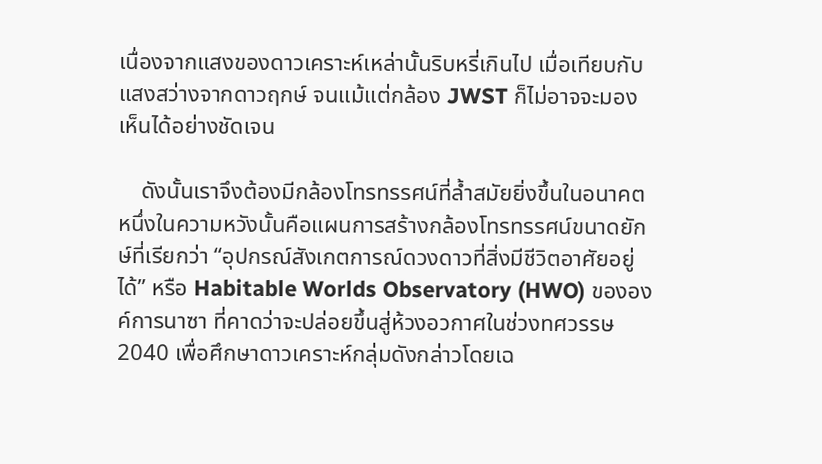เนื่องจากแสงของดาวเคราะห์เหล่านั้นริบหรี่เกินไป เมื่อเทียบกับแสงสว่างจากดาวฤกษ์ จนแม้แต่กล้อง JWST ก็ไม่อาจจะมองเห็นได้อย่างชัดเจน

    ดังนั้นเราจึงต้องมีกล้องโทรทรรศน์ที่ล้ำสมัยยิ่งขึ้นในอนาคต หนึ่งในความหวังนั้นคือแผนการสร้างกล้องโทรทรรศน์ขนาดยักษ์ที่เรียกว่า “อุปกรณ์สังเกตการณ์ดวงดาวที่สิ่งมีชีวิตอาศัยอยู่ได้” หรือ Habitable Worlds Observatory (HWO) ขององค์การนาซา ที่คาดว่าจะปล่อยขึ้นสู่ห้วงอวกาศในช่วงทศวรรษ 2040 เพื่อศึกษาดาวเคราะห์กลุ่มดังกล่าวโดยเฉ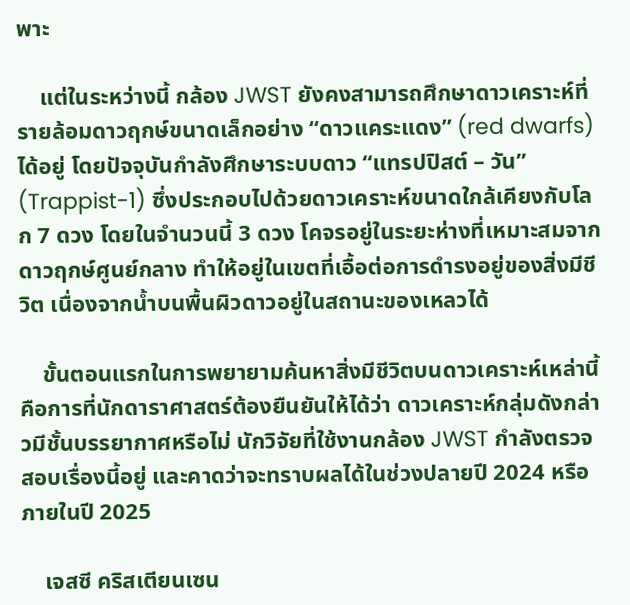พาะ

    แต่ในระหว่างนี้ กล้อง JWST ยังคงสามารถศึกษาดาวเคราะห์ที่รายล้อมดาวฤกษ์ขนาดเล็กอย่าง “ดาวแคระแดง” (red dwarfs) ได้อยู่ โดยปัจจุบันกำลังศึกษาระบบดาว “แทรปปิสต์ – วัน” (Trappist-1) ซึ่งประกอบไปด้วยดาวเคราะห์ขนาดใกล้เคียงกับโลก 7 ดวง โดยในจำนวนนี้ 3 ดวง โคจรอยู่ในระยะห่างที่เหมาะสมจากดาวฤกษ์ศูนย์กลาง ทำให้อยู่ในเขตที่เอื้อต่อการดำรงอยู่ของสิ่งมีชีวิต เนื่องจากน้ำบนพื้นผิวดาวอยู่ในสถานะของเหลวได้

    ขั้นตอนแรกในการพยายามค้นหาสิ่งมีชีวิตบนดาวเคราะห์เหล่านี้ คือการที่นักดาราศาสตร์ต้องยืนยันให้ได้ว่า ดาวเคราะห์กลุ่มดังกล่าวมีชั้นบรรยากาศหรือไม่ นักวิจัยที่ใช้งานกล้อง JWST กำลังตรวจสอบเรื่องนี้อยู่ และคาดว่าจะทราบผลได้ในช่วงปลายปี 2024 หรือภายในปี 2025

    เจสซี คริสเตียนเซน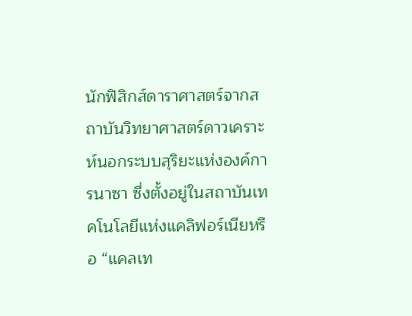นักฟิสิกส์ดาราศาสตร์จากสถาบันวิทยาศาสตร์ดาวเคราะห์นอกระบบสุริยะแห่งองค์การนาซา ซึ่งตั้งอยู่ในสถาบันเทคโนโลยีแห่งแคลิฟอร์เนียหรือ “แคลเท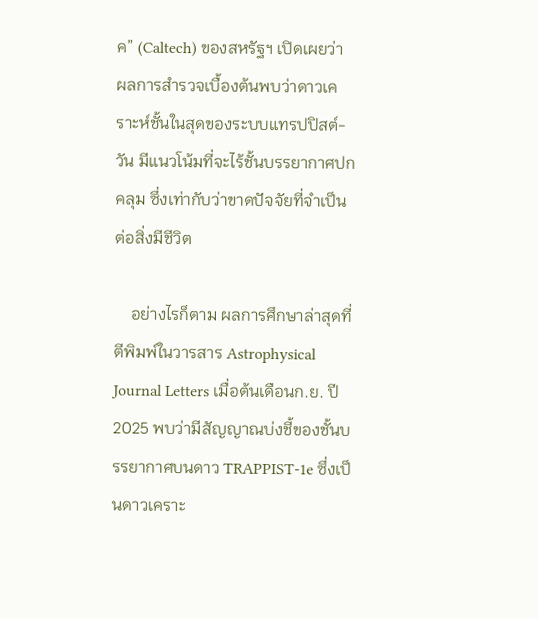ค” (Caltech) ของสหรัฐฯ เปิดเผยว่า ผลการสำรวจเบื้องต้นพบว่าดาวเคราะห์ชั้นในสุดของระบบแทรปปิสต์-วัน มีแนวโน้มที่จะไร้ชั้นบรรยากาศปกคลุม ซึ่งเท่ากับว่าขาดปัจจัยที่จำเป็นต่อสิ่งมีชีวิต

    อย่างไรก็ตาม ผลการศึกษาล่าสุดที่ตีพิมพ์ในวารสาร Astrophysical Journal Letters เมื่อต้นเดือนก.ย. ปี 2025 พบว่ามีสัญญาณบ่งชี้ของชั้นบรรยากาศบนดาว TRAPPIST-1e ซึ่งเป็นดาวเคราะ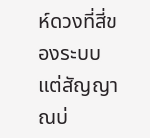ห์ดวงที่สี่ของระบบ แต่สัญญาณบ่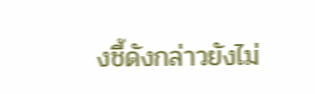งชี้ดังกล่าวยังไม่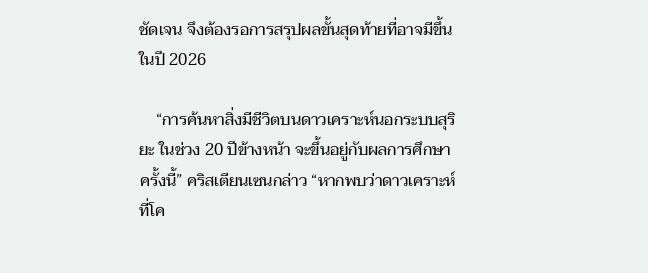ชัดเจน จึงต้องรอการสรุปผลขั้นสุดท้ายที่อาจมีขึ้นในปี 2026

    “การค้นหาสิ่งมีชีวิตบนดาวเคราะห์นอกระบบสุริยะ ในช่วง 20 ปีข้างหน้า จะขึ้นอยู่กับผลการศึกษาครั้งนี้” คริสเตียนเซนกล่าว “หากพบว่าดาวเคราะห์ที่โค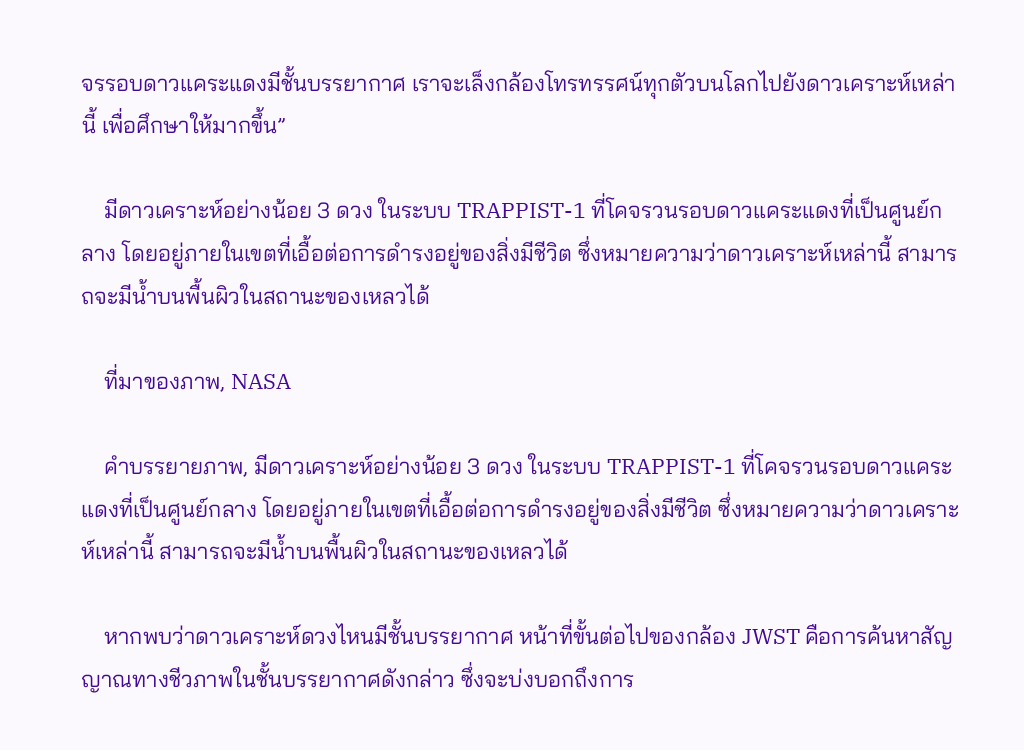จรรอบดาวแคระแดงมีชั้นบรรยากาศ เราจะเล็งกล้องโทรทรรศน์ทุกตัวบนโลกไปยังดาวเคราะห์เหล่านี้ เพื่อศึกษาให้มากขึ้น”

    มีดาวเคราะห์อย่างน้อย 3 ดวง ในระบบ TRAPPIST-1 ที่โคจรวนรอบดาวแคระแดงที่เป็นศูนย์กลาง โดยอยู่ภายในเขตที่เอื้อต่อการดำรงอยู่ของสิ่งมีชีวิต ซึ่งหมายความว่าดาวเคราะห์เหล่านี้ สามารถจะมีน้ำบนพื้นผิวในสถานะของเหลวได้

    ที่มาของภาพ, NASA

    คำบรรยายภาพ, มีดาวเคราะห์อย่างน้อย 3 ดวง ในระบบ TRAPPIST-1 ที่โคจรวนรอบดาวแคระแดงที่เป็นศูนย์กลาง โดยอยู่ภายในเขตที่เอื้อต่อการดำรงอยู่ของสิ่งมีชีวิต ซึ่งหมายความว่าดาวเคราะห์เหล่านี้ สามารถจะมีน้ำบนพื้นผิวในสถานะของเหลวได้

    หากพบว่าดาวเคราะห์ดวงไหนมีชั้นบรรยากาศ หน้าที่ขั้นต่อไปของกล้อง JWST คือการค้นหาสัญญาณทางชีวภาพในชั้นบรรยากาศดังกล่าว ซึ่งจะบ่งบอกถึงการ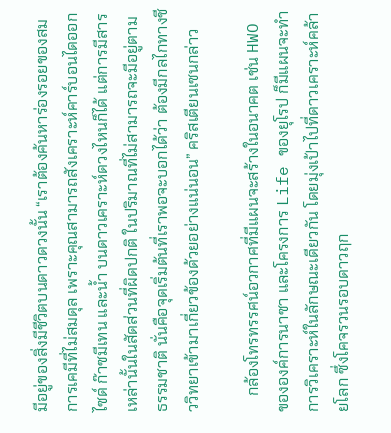มีอยู่ของสิ่งมีชีวิตบนดาวดวงนั้น “เราต้องค้นหาร่องรอยของสมการเคมีที่ไม่สมดุล เพราะคุณสามารถสังเคราะห์คาร์บอนไดออกไซด์ ก๊าซมีเทน และน้ำ บนดาวเคราะห์ดวงไหนก็ได้ แต่การมีสารเหล่านั้นในสัดส่วนที่ผิดปกติ ในปริมาณที่ไม่สามารถจะมีอยู่ตามธรรมชาติ นั่นคือจุดเริ่มต้นที่เราพอจะบอกได้ว่า ต้องมีกลไกทางชีววิทยาเข้ามาเกี่ยวข้องด้วยอย่างแน่นอน” คริสเตียนเซนกล่าว

    กล้องโทรทรรศน์อวกาศที่มีแผนจะสร้างในอนาคต เช่น HWO ขององค์การนาซา และโครงการ Life ของยุโรป ก็มีแผนจะทำการวิเคราะห์ในลักษณะเดียวกัน โดยมุ่งเป้าไปที่ดาวเคราะห์คล้ายโลก ซึ่งโคจรวนรอบดาวฤก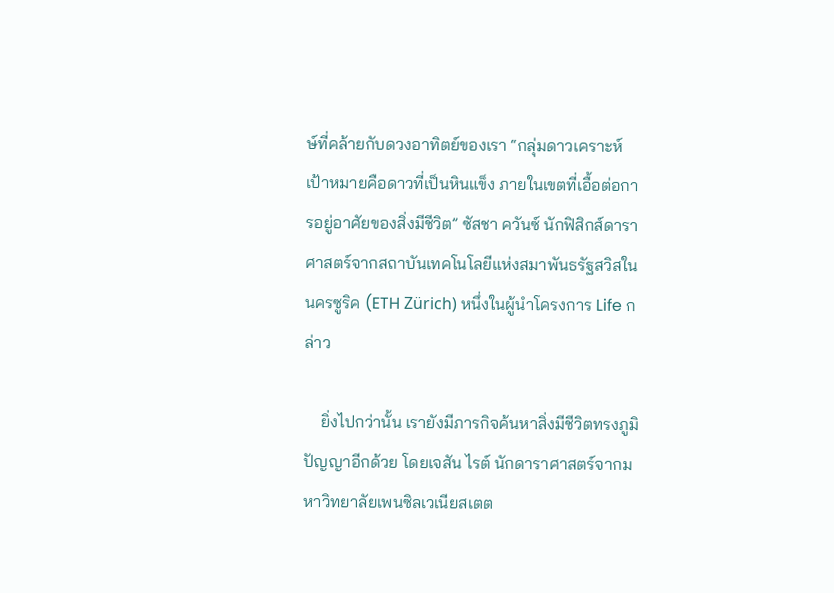ษ์ที่คล้ายกับดวงอาทิตย์ของเรา “กลุ่มดาวเคราะห์เป้าหมายคือดาวที่เป็นหินแข็ง ภายในเขตที่เอื้อต่อการอยู่อาศัยของสิ่งมีชีวิต” ซัสชา ควันซ์ นักฟิสิกส์ดาราศาสตร์จากสถาบันเทคโนโลยีแห่งสมาพันธรัฐสวิสในนครซูริค (ETH Zürich) หนึ่งในผู้นำโครงการ Life กล่าว

    ยิ่งไปกว่านั้น เรายังมีภารกิจค้นหาสิ่งมีชีวิตทรงภูมิปัญญาอีกด้วย โดยเจสัน ไรต์ นักดาราศาสตร์จากมหาวิทยาลัยเพนซิลเวเนียสเตต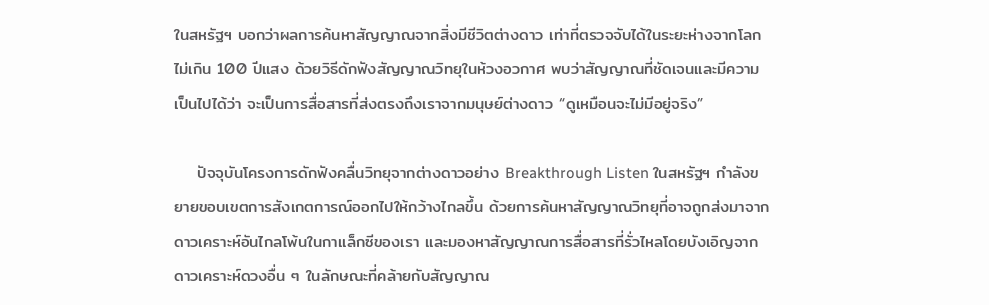ในสหรัฐฯ บอกว่าผลการค้นหาสัญญาณจากสิ่งมีชีวิตต่างดาว เท่าที่ตรวจจับได้ในระยะห่างจากโลกไม่เกิน 100 ปีแสง ด้วยวิธีดักฟังสัญญาณวิทยุในห้วงอวกาศ พบว่าสัญญาณที่ชัดเจนและมีความเป็นไปได้ว่า จะเป็นการสื่อสารที่ส่งตรงถึงเราจากมนุษย์ต่างดาว “ดูเหมือนจะไม่มีอยู่จริง”

    ปัจจุบันโครงการดักฟังคลื่นวิทยุจากต่างดาวอย่าง Breakthrough Listen ในสหรัฐฯ กำลังขยายขอบเขตการสังเกตการณ์ออกไปให้กว้างไกลขึ้น ด้วยการค้นหาสัญญาณวิทยุที่อาจถูกส่งมาจากดาวเคราะห์อันไกลโพ้นในกาแล็กซีของเรา และมองหาสัญญาณการสื่อสารที่รั่วไหลโดยบังเอิญจากดาวเคราะห์ดวงอื่น ๆ ในลักษณะที่คล้ายกับสัญญาณ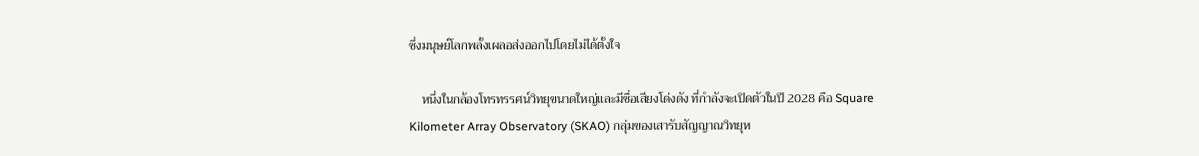ซึ่งมนุษย์โลกพลั้งเผลอส่งออกไปโดยไม่ได้ตั้งใจ

    หนึ่งในกล้องโทรทรรศน์วิทยุขนาดใหญ่และมีชื่อเสียงโด่งดัง ที่กำลังจะเปิดตัวในปี 2028 คือ Square Kilometer Array Observatory (SKAO) กลุ่มของเสารับสัญญาณวิทยุห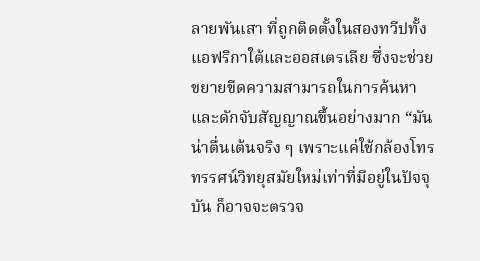ลายพันเสา ที่ถูกติดตั้งในสองทวีปทั้งแอฟริกาใต้และออสเตรเลีย ซึ่งจะช่วยขยายขีดความสามารถในการค้นหาและดักจับสัญญาณขึ้นอย่างมาก “มันน่าตื่นเต้นจริง ๆ เพราะแค่ใช้กล้องโทรทรรศน์วิทยุสมัยใหม่เท่าที่มีอยู่ในปัจจุบัน ก็อาจจะตรวจ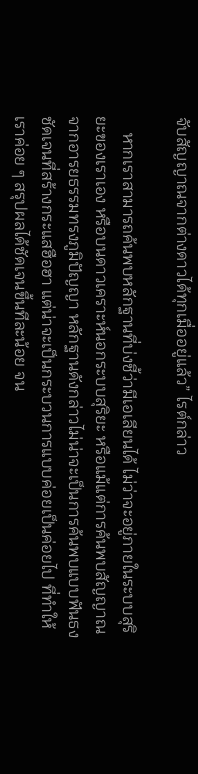จับสัญญาณจากต่างดาวได้ทุกเมื่ออยู่แล้ว” ไรต์กล่าว

    หากเราสามารถค้นพบหลักฐานที่บ่งชี้ว่ามีเอเลียนได้ ไม่ว่าจะอยู่ภายในระบบสุริยะของเราเอง หรือบนดาวเคราะห์นอกระบบสุริยะ หรือแม้แต่การค้นพบสัญญาณจากอารยธรรมทรงภูมิปัญญา หลักฐานดังกล่าวไม่น่าจะเป็นการค้นพบแบบฟันธงชัดเจนที่สร้างกระแสฮือฮา แต่น่าจะเป็นกระบวนการแบบค่อยเป็นค่อยไป ที่ทำให้เราค่อย ๆ สรุปผลได้ชัดเจนขึ้นทีละน้อย จน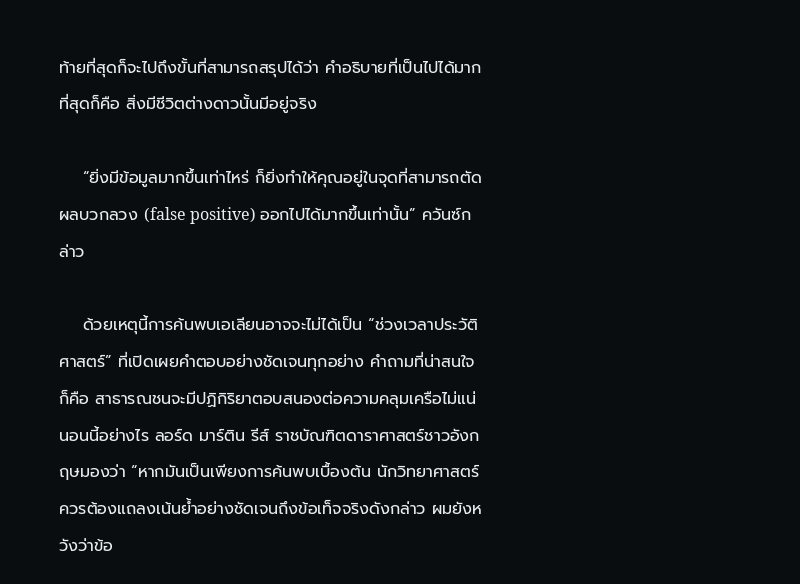ท้ายที่สุดก็จะไปถึงขั้นที่สามารถสรุปได้ว่า คำอธิบายที่เป็นไปได้มากที่สุดก็คือ สิ่งมีชีวิตต่างดาวนั้นมีอยู่จริง

    “ยิ่งมีข้อมูลมากขึ้นเท่าไหร่ ก็ยิ่งทำให้คุณอยู่ในจุดที่สามารถตัดผลบวกลวง (false positive) ออกไปได้มากขึ้นเท่านั้น” ควันซ์กล่าว

    ด้วยเหตุนี้การค้นพบเอเลียนอาจจะไม่ได้เป็น “ช่วงเวลาประวัติศาสตร์” ที่เปิดเผยคำตอบอย่างชัดเจนทุกอย่าง คำถามที่น่าสนใจก็คือ สาธารณชนจะมีปฏิกิริยาตอบสนองต่อความคลุมเครือไม่แน่นอนนี้อย่างไร ลอร์ด มาร์ติน รีส์ ราชบัณฑิตดาราศาสตร์ชาวอังกฤษมองว่า “หากมันเป็นเพียงการค้นพบเบื้องต้น นักวิทยาศาสตร์ควรต้องแถลงเน้นย้ำอย่างชัดเจนถึงข้อเท็จจริงดังกล่าว ผมยังหวังว่าข้อ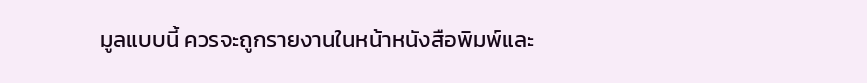มูลแบบนี้ ควรจะถูกรายงานในหน้าหนังสือพิมพ์และ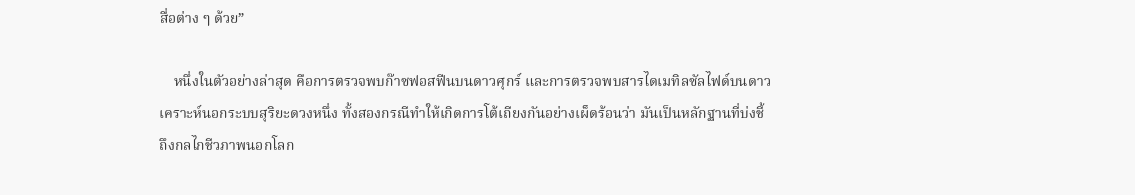สื่อต่าง ๆ ด้วย”

    หนึ่งในตัวอย่างล่าสุด คือการตรวจพบก๊าซฟอสฟีนบนดาวศุกร์ และการตรวจพบสารไดเมทิลซัลไฟด์บนดาวเคราะห์นอกระบบสุริยะดวงหนึ่ง ทั้งสองกรณีทำให้เกิดการโต้เถียงกันอย่างเผ็ดร้อนว่า มันเป็นหลักฐานที่บ่งชี้ถึงกลไกชีวภาพนอกโลก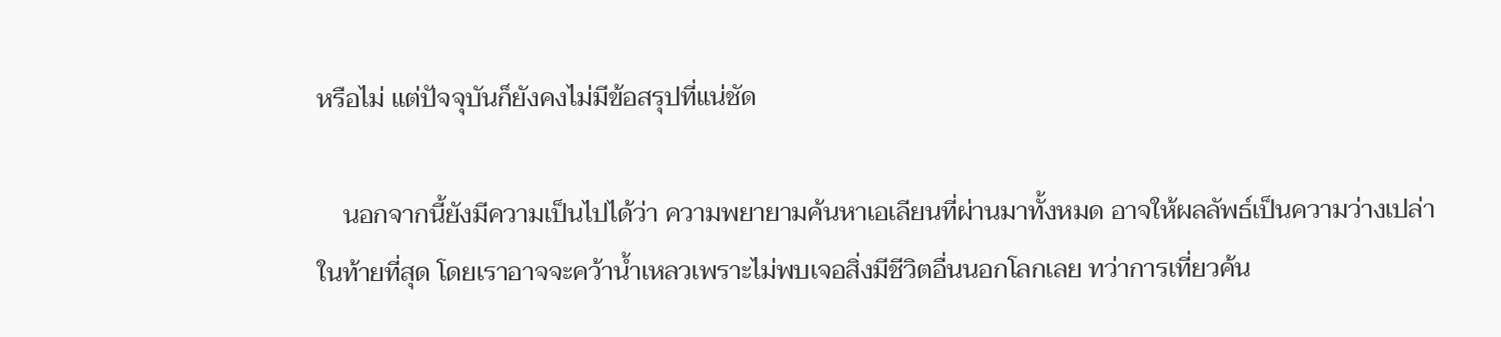หรือไม่ แต่ปัจจุบันก็ยังคงไม่มีข้อสรุปที่แน่ชัด

    นอกจากนี้ยังมีความเป็นไปได้ว่า ความพยายามค้นหาเอเลียนที่ผ่านมาทั้งหมด อาจให้ผลลัพธ์เป็นความว่างเปล่าในท้ายที่สุด โดยเราอาจจะคว้าน้ำเหลวเพราะไม่พบเจอสิ่งมีชีวิตอื่นนอกโลกเลย ทว่าการเที่ยวค้น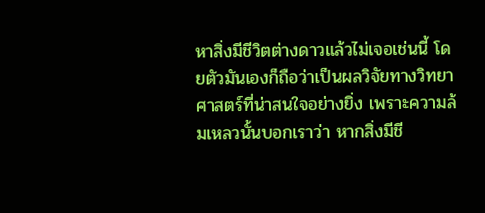หาสิ่งมีชีวิตต่างดาวแล้วไม่เจอเช่นนี้ โดยตัวมันเองก็ถือว่าเป็นผลวิจัยทางวิทยาศาสตร์ที่น่าสนใจอย่างยิ่ง เพราะความล้มเหลวนั้นบอกเราว่า หากสิ่งมีชี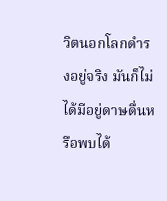วิตนอกโลกดำรงอยู่จริง มันก็ไม่ได้มีอยู่ดาษดื่นหรือพบได้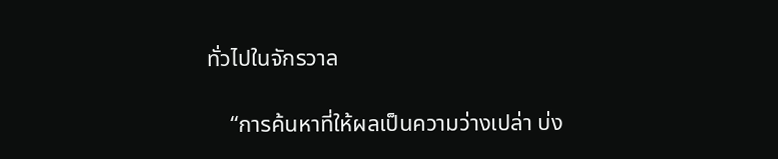ทั่วไปในจักรวาล

    “การค้นหาที่ให้ผลเป็นความว่างเปล่า บ่ง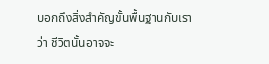บอกถึงสิ่งสำคัญขั้นพื้นฐานกับเราว่า ชีวิตนั้นอาจจะ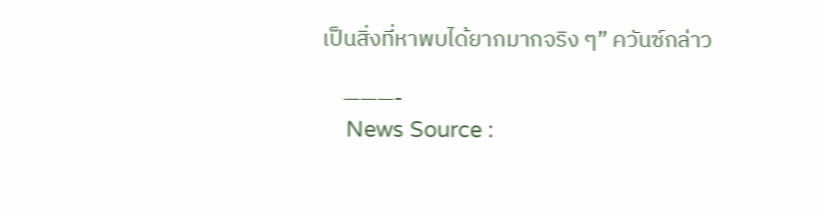เป็นสิ่งที่หาพบได้ยากมากจริง ๆ” ควันซ์กล่าว

    ———-
    News Source :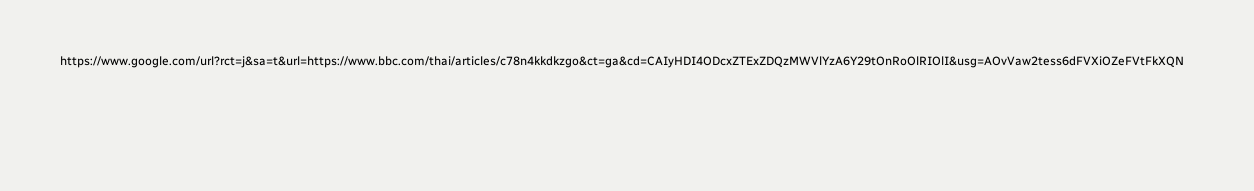https://www.google.com/url?rct=j&sa=t&url=https://www.bbc.com/thai/articles/c78n4kkdkzgo&ct=ga&cd=CAIyHDI4ODcxZTExZDQzMWVlYzA6Y29tOnRoOlRIOlI&usg=AOvVaw2tess6dFVXiOZeFVtFkXQN